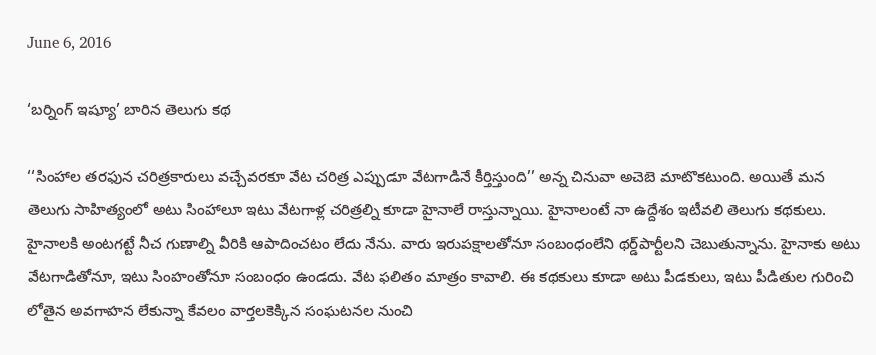June 6, 2016

‘బర్నింగ్‌ ఇష్యూ’ బారిన తెలుగు కథ

‘‘సింహాల తరఫున చరిత్రకారులు వచ్చేవరకూ వేట చరిత్ర ఎప్పుడూ వేటగాడినే కీర్తిస్తుంది’’ అన్న చినువా అచెబె మాటొకటుంది. అయితే మన తెలుగు సాహిత్యంలో అటు సింహాలూ ఇటు వేటగాళ్ల చరిత్రల్ని కూడా హైనాలే రాస్తున్నాయి. హైనాలంటే నా ఉద్దేశం ఇటీవలి తెలుగు కథకులు. హైనాలకి అంటగట్టే నీచ గుణాల్ని వీరికి ఆపాదించటం లేదు నేను. వారు ఇరుపక్షాలతోనూ సంబంధంలేని థర్డ్‌పార్టీలని చెబుతున్నాను. హైనాకు అటు వేటగాడితోనూ, ఇటు సింహంతోనూ సంబంధం ఉండదు. వేట ఫలితం మాత్రం కావాలి. ఈ కథకులు కూడా అటు పీడకులు, ఇటు పీడితుల గురించి లోతైన అవగాహన లేకున్నా కేవలం వార్తలకెక్కిన సంఘటనల నుంచి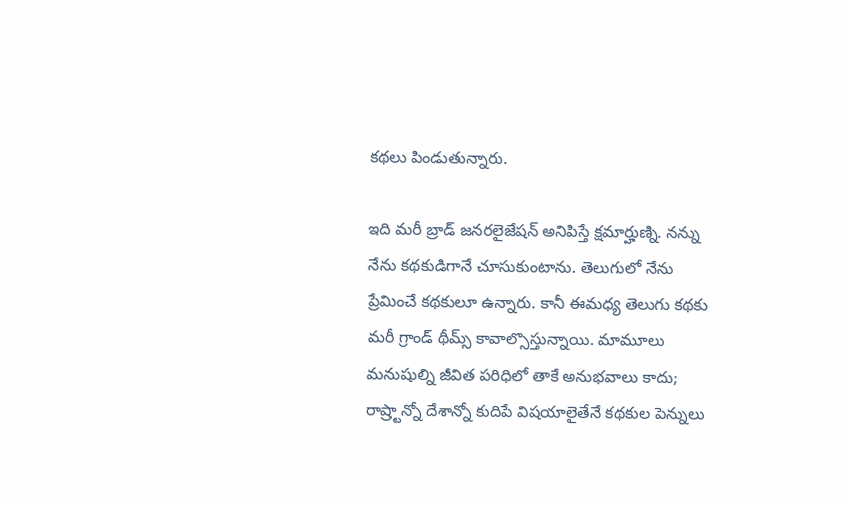కథలు పిండుతున్నారు.

ఇది మరీ బ్రాడ్‌ జనరలైజేషన్ అనిపిస్తే క్షమార్హుణ్ని. నన్ను నేను కథకుడిగానే చూసుకుంటాను. తెలుగులో నేను ప్రేమించే కథకులూ ఉన్నారు. కానీ ఈమధ్య తెలుగు కథకు మరీ గ్రాండ్‌ థీమ్స్‌ కావాల్సొస్తున్నాయి. మామూలు మనుషుల్ని జీవిత పరిధిలో తాకే అనుభవాలు కాదు; రాష్ర్టాన్నో దేశాన్నో కుదిపే విషయాలైతేనే కథకుల పెన్నులు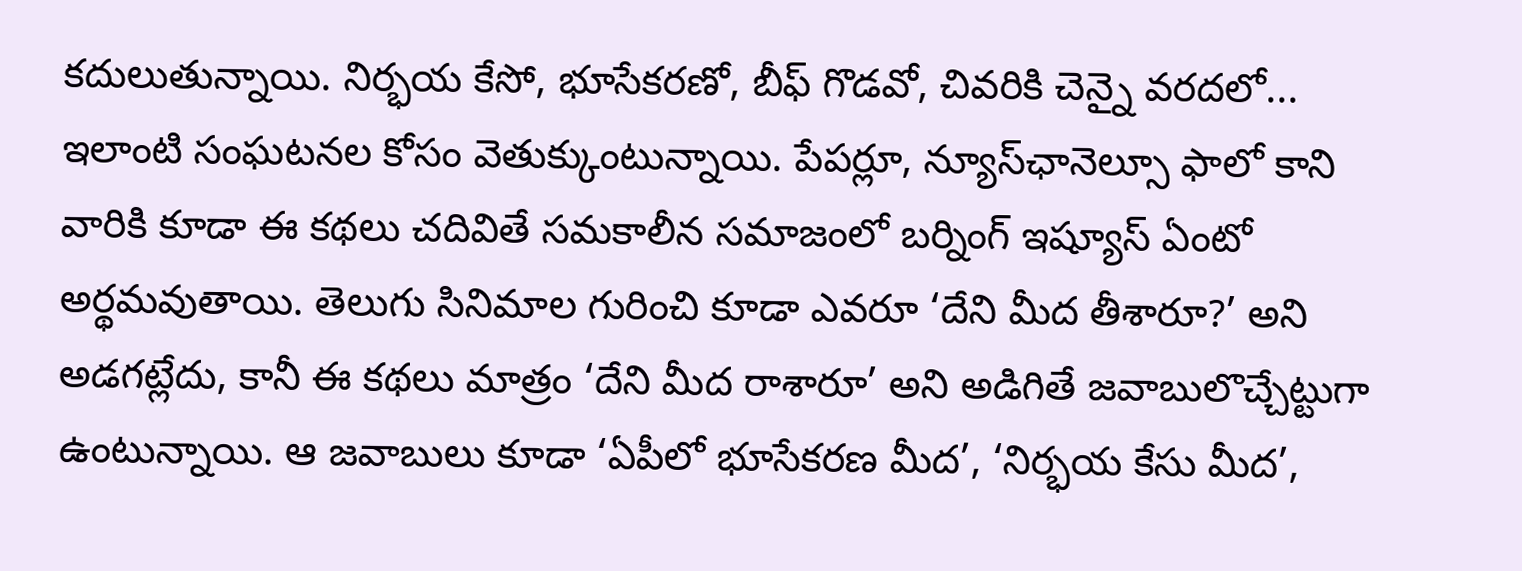కదులుతున్నాయి. నిర్భయ కేసో, భూసేకరణో, బీఫ్‌ గొడవో, చివరికి చెన్నై వరదలో... ఇలాంటి సంఘటనల కోసం వెతుక్కుంటున్నాయి. పేపర్లూ, న్యూస్‌ఛానెల్సూ ఫాలో కాని వారికి కూడా ఈ కథలు చదివితే సమకాలీన సమాజంలో బర్నింగ్‌ ఇష్యూస్‌ ఏంటో అర్థమవుతాయి. తెలుగు సినిమాల గురించి కూడా ఎవరూ ‘దేని మీద తీశారూ?’ అని అడగట్లేదు, కానీ ఈ కథలు మాత్రం ‘దేని మీద రాశారూ’ అని అడిగితే జవాబులొచ్చేట్టుగా ఉంటున్నాయి. ఆ జవాబులు కూడా ‘ఏపీలో భూసేకరణ మీద’, ‘నిర్భయ కేసు మీద’,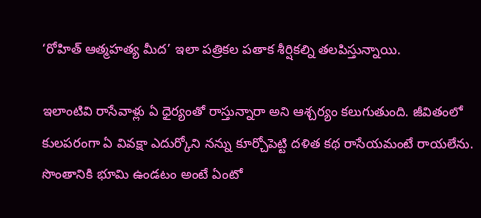‘రోహిత్ ఆత్మహత్య మీద’ ఇలా పత్రికల పతాక శీర్షికల్ని తలపిస్తున్నాయి.

ఇలాంటివి రాసేవాళ్లు ఏ ధైర్యంతో రాస్తున్నారా అని ఆశ్చర్యం కలుగుతుంది. జీవితంలో కులపరంగా ఏ వివక్షా ఎదుర్కోని నన్ను కూర్చోపెట్టి దళిత కథ రాసేయమంటే రాయలేను. సొంతానికి భూమి ఉండటం అంటే ఏంటో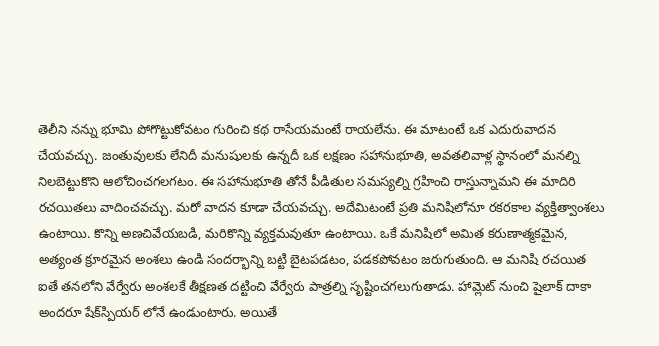తెలీని నన్ను భూమి పోగొట్టుకోవటం గురించి కథ రాసేయమంటే రాయలేను. ఈ మాటంటే ఒక ఎదురువాదన చేయవచ్చు. జంతువులకు లేనిదీ మనుషులకు ఉన్నదీ ఒక లక్షణం సహానుభూతి, అవతలివాళ్ల స్థానంలో మనల్ని నిలబెట్టుకొని ఆలోచించగలగటం. ఈ సహానుభూతి తోనే పీడితుల సమస్యల్ని గ్రహించి రాస్తున్నామని ఈ మాదిరి రచయితలు వాదించవచ్చు. మరో వాదన కూడా చేయవచ్చు. అదేమిటంటే ప్రతి మనిషిలోనూ రకరకాల వ్యక్తిత్వాంశలు ఉంటాయి. కొన్ని అణచివేయబడి, మరికొన్ని వ్యక్తమవుతూ ఉంటాయి. ఒకే మనిషిలో అమిత కరుణాత్మకమైన, అత్యంత క్రూరమైన అంశలు ఉండి సందర్భాన్ని బట్టి బైటపడటం, పడకపోవటం జరుగుతుంది. ఆ మనిషి రచయిత ఐతే తనలోని వేర్వేరు అంశలకే తీక్షణత దట్టించి వేర్వేరు పాత్రల్ని సృష్టించగలుగుతాడు. హామ్లెట్‌ నుంచి షైలాక్‌ దాకా అందరూ షేక్‌స్పియర్‌ లోనే ఉండుంటారు. అయితే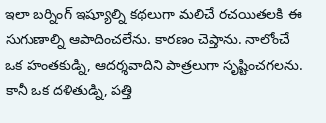ఇలా బర్నింగ్‌ ఇష్యూల్ని కథలుగా మలిచే రచయితలకి ఈ సుగుణాల్ని ఆపాదించలేను. కారణం చెప్తాను. నాలోంచే ఒక హంతకుడ్ని, ఆదర్శవాదిని పాత్రలుగా సృష్టించగలను. కానీ ఒక దళితుడ్ని, పత్తి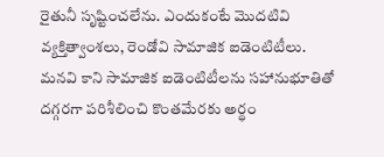రైతునీ సృష్టించలేను. ఎందుకంటే మొదటివి వ్యక్తిత్వాంశలు, రెండోవి సామాజిక ఐడెంటిటీలు. మనవి కాని సామాజిక ఐడెంటిటీలను సహానుభూతితో దగ్గరగా పరిశీలించి కొంతమేరకు అర్థం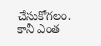చేసుకోగలం. కానీ ఎంత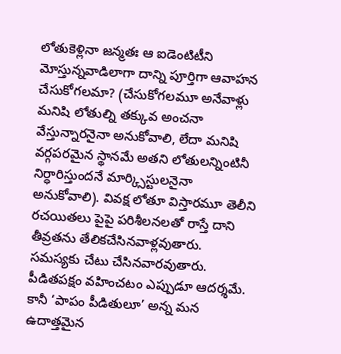లోతుకెళ్లినా జన్మతః ఆ ఐడెంటిటీని మోస్తున్నవాడిలాగా దాన్ని పూర్తిగా ఆవాహన చేసుకోగలమా? (చేసుకోగలమూ అనేవాళ్లు మనిషి లోతుల్ని తక్కువ అంచనా వేస్తున్నారనైనా అనుకోవాలి, లేదా మనిషి వర్గపరమైన స్థానమే అతని లోతులన్నింటినీ నిర్ధారిస్తుందనే మార్క్సిస్టులనైనా అనుకోవాలి). వివక్ష లోతూ విస్తారమూ తెలీని రచయితలు పైపై పరిశీలనలతో రాస్తే దాని తీవ్రతను తేలికచేసినవాళ్లవుతారు. సమస్యకు చేటు చేసినవారవుతారు. పీడితపక్షం వహించటం ఎప్పుడూ ఆదర్శమే. కానీ ‘పాపం పీడితులూ’ అన్న మన ఉదాత్తమైన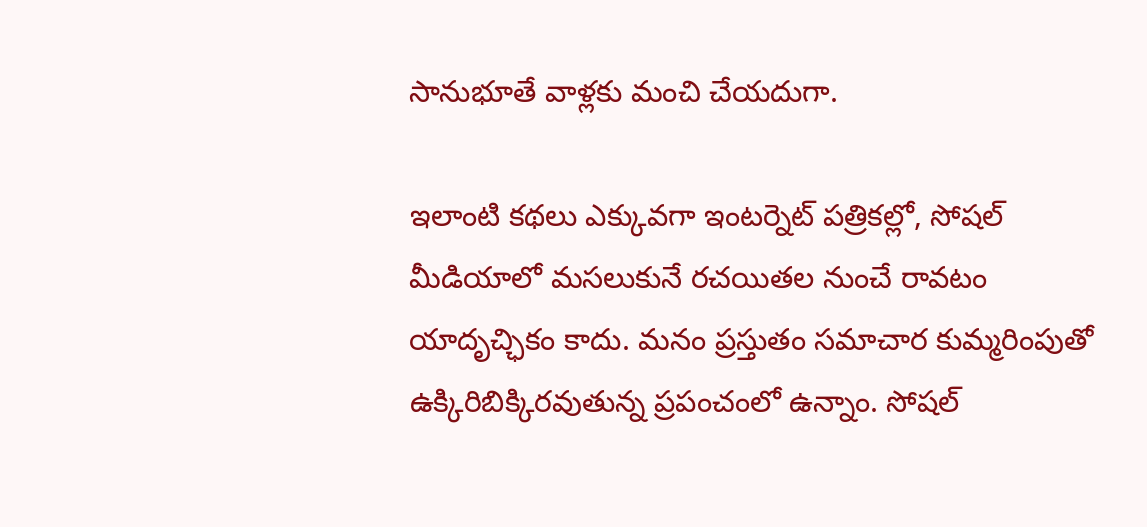సానుభూతే వాళ్లకు మంచి చేయదుగా.

ఇలాంటి కథలు ఎక్కువగా ఇంటర్నెట్‌ పత్రికల్లో, సోషల్‌ మీడియాలో మసలుకునే రచయితల నుంచే రావటం యాదృచ్ఛికం కాదు. మనం ప్రస్తుతం సమాచార కుమ్మరింపుతో ఉక్కిరిబిక్కిరవుతున్న ప్రపంచంలో ఉన్నాం. సోషల్‌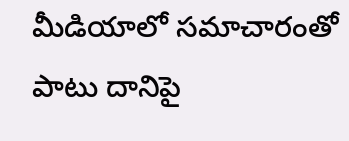మీడియాలో సమాచారంతో పాటు దానిపై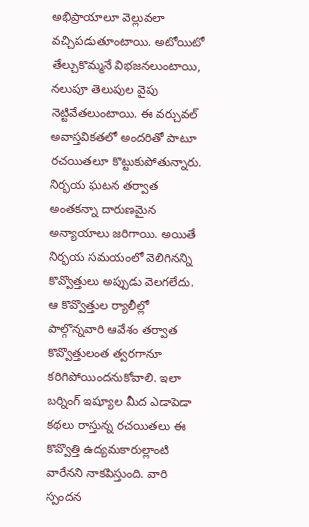అభిప్రాయాలూ వెల్లువలా వచ్చిపడుతూంటాయి. అటోయిటో తేల్చుకొమ్మనే విభజనలుంటాయి, నలుపూ తెలుపుల వైపు నెట్టివేతలుంటాయి. ఈ వర్చువల్‌ అవాస్తవికతలో అందరితో పాటూ రచయితలూ కొట్టుకుపోతున్నారు. నిర్భయ ఘటన తర్వాత అంతకన్నా దారుణమైన అన్యాయాలు జరిగాయి. అయితే నిర్భయ సమయంలో వెలిగినన్ని కొవ్వొత్తులు అప్పుడు వెలగలేదు. ఆ కొవ్వొత్తుల ర్యాలీల్లో పాల్గొన్నవారి ఆవేశం తర్వాత కొవ్వొత్తులంత త్వరగానూ కరిగిపోయిందనుకోవాలి. ఇలా బర్నింగ్‌ ఇష్యూల మీద ఎడాపెడా కథలు రాస్తున్న రచయితలు ఈ కొవ్వొత్తి ఉద్యమకారుల్లాంటి వారేనని నాకపిస్తుంది. వారి స్పందన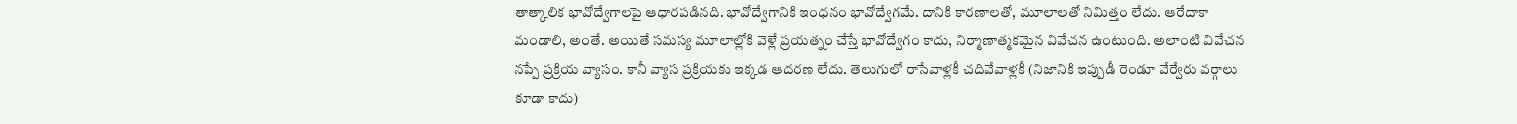తాత్కాలిక భావోద్వేగాలపై ఆధారపడినది. భావోద్వేగానికి ఇంధనం భావోద్వేగమే. దానికి కారణాలతో, మూలాలతో నిమిత్తం లేదు. ఆరేదాకా మండాలి, అంతే. అయితే సమస్య మూలాల్లోకి వెళ్లే ప్రయత్నం చేస్తే భావోద్వేగం కాదు, నిర్మాణాత్మకమైన వివేచన ఉంటుంది. అలాంటి వివేచన నప్పే ప్రక్రియ వ్యాసం. కానీ వ్యాస ప్రక్రియకు ఇక్కడ ఆదరణ లేదు. తెలుగులో రాసేవాళ్లకీ చదివేవాళ్లకీ (నిజానికి ఇప్పుడీ రెండూ వేర్వేరు వర్గాలు కూడా కాదు)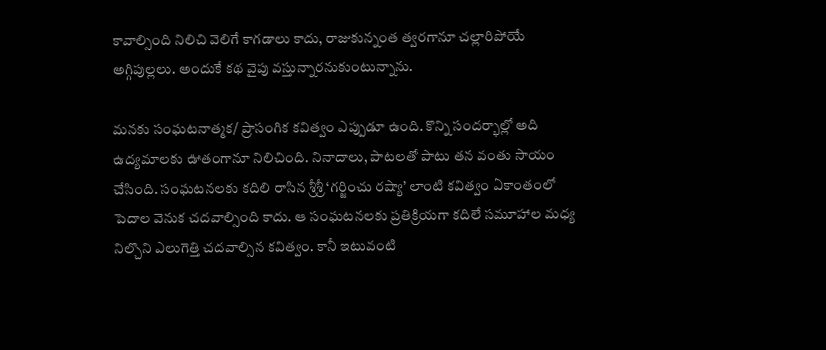కావాల్సింది నిలిచి వెలిగే కాగడాలు కాదు, రాజుకున్నంత త్వరగానూ చల్లారిపోయే అగ్గిపుల్లలు. అందుకే కథ వైపు వస్తున్నారనుకుంటున్నాను.

మనకు సంఘటనాత్మక/ ప్రాసంగిక కవిత్వం ఎప్పుడూ ఉంది. కొన్ని సందర్భాల్లో అది ఉద్యమాలకు ఊతంగానూ నిలిచింది. నినాదాలు, పాటలతో పాటు తన వంతు సాయం చేసింది. సంఘటనలకు కదిలి రాసిన శ్రీశ్రీ ‘గర్జించు రష్యా’ లాంటి కవిత్వం ఏకాంతంలో పెదాల వెనుక చదవాల్సింది కాదు. ఆ సంఘటనలకు ప్రతిక్రియగా కదిలే సమూహాల మధ్య నిల్చొని ఎలుగెత్తి చదవాల్సిన కవిత్వం. కానీ ఇటువంటి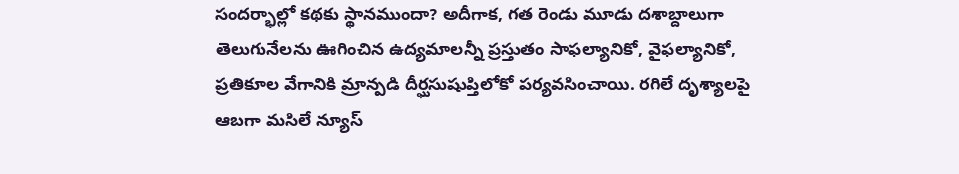సందర్భాల్లో కథకు స్థానముందా? అదీగాక, గత రెండు మూడు దశాబ్దాలుగా తెలుగునేలను ఊగించిన ఉద్యమాలన్నీ ప్రస్తుతం సాఫల్యానికో, వైఫల్యానికో, ప్రతికూల వేగానికి మ్రాన్పడి దీర్ఘసుషుప్తిలోకో పర్యవసించాయి. రగిలే దృశ్యాలపై ఆబగా మసిలే న్యూస్‌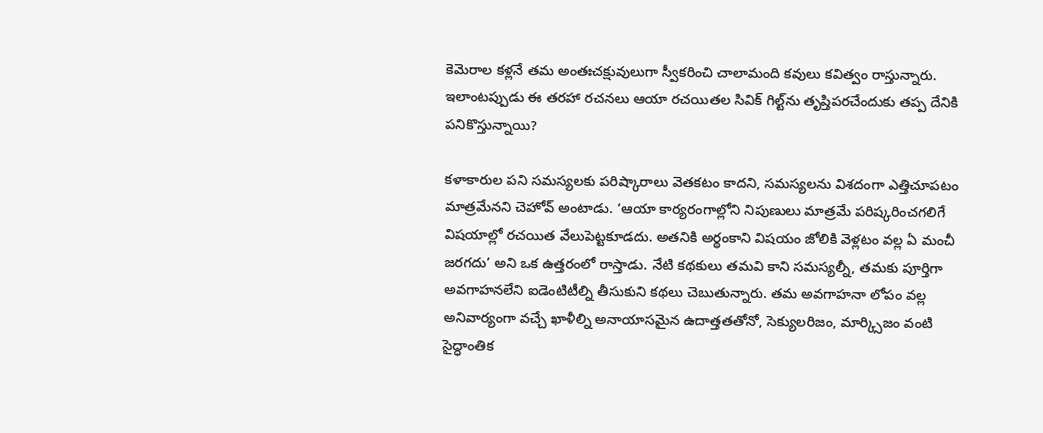కెమెరాల కళ్లనే తమ అంతఃచక్షువులుగా స్వీకరించి చాలామంది కవులు కవిత్వం రాస్తున్నారు. ఇలాంటప్పుడు ఈ తరహా రచనలు ఆయా రచయితల సివిక్‌ గిల్ట్‌ను తృప్తిపరచేందుకు తప్ప దేనికి పనికొస్తున్నాయి?

కళాకారుల పని సమస్యలకు పరిష్కారాలు వెతకటం కాదని, సమస్యలను విశదంగా ఎత్తిచూపటం మాత్రమేనని చెహోవ్‌ అంటాడు. ‘ఆయా కార్యరంగాల్లోని నిపుణులు మాత్రమే పరిష్కరించగలిగే విషయాల్లో రచయిత వేలుపెట్టకూడదు. అతనికి అర్థంకాని విషయం జోలికి వెళ్లటం వల్ల ఏ మంచీ జరగదు’ అని ఒక ఉత్తరంలో రాస్తాడు. నేటి కథకులు తమవి కాని సమస్యల్నీ, తమకు పూర్తిగా అవగాహనలేని ఐడెంటిటీల్ని తీసుకుని కథలు చెబుతున్నారు. తమ అవగాహనా లోపం వల్ల అనివార్యంగా వచ్చే ఖాళీల్ని అనాయాసమైన ఉదాత్తతతోనో, సెక్యులరిజం, మార్క్సిజం వంటి సైద్ధాంతిక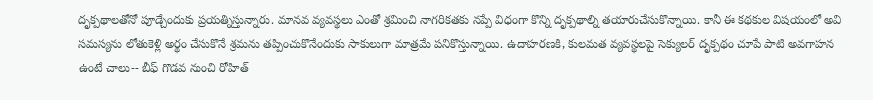దృక్పథాలతోనో పూడ్చేందుకు ప్రయత్నిస్తున్నారు. మానవ వ్యవస్థలు ఎంతో శ్రమించి నాగరికతకు నప్పే విధంగా కొన్ని దృక్పథాల్ని తయారుచేసుకొన్నాయి. కానీ ఈ కథకుల విషయంలో అవి సమస్యను లోతుకెళ్లి అర్థం చేసుకొనే శ్రమను తప్పించుకొనేందుకు సాకులుగా మాత్రమే పనికొస్తున్నాయి. ఉదాహరణకి, కులమత వ్యవస్థలపై సెక్యులర్‌ దృక్పథం చూపే పాటి అవగాహన ఉంటే చాలు-- బీఫ్‌ గొడవ నుంచి రోహిత్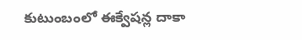కుటుంబంలో ఈక్వేషన్ల దాకా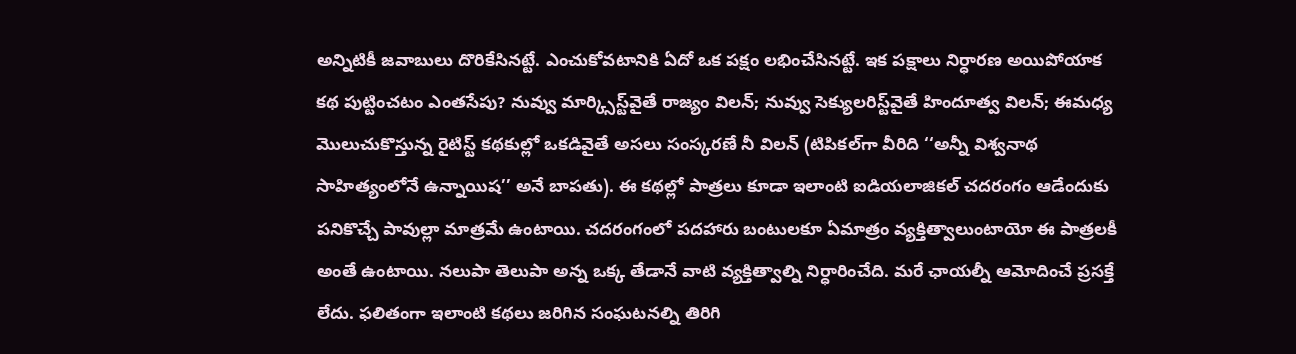అన్నిటికీ జవాబులు దొరికేసినట్టే. ఎంచుకోవటానికి ఏదో ఒక పక్షం లభించేసినట్టే. ఇక పక్షాలు నిర్ధారణ అయిపోయాక కథ పుట్టించటం ఎంతసేపు? నువ్వు మార్క్సిస్ట్‌వైతే రాజ్యం విలన్; నువ్వు సెక్యులరిస్ట్‌వైతే హిందూత్వ విలన్; ఈమధ్య మొలుచుకొస్తున్న రైటిస్ట్‌ కథకుల్లో ఒకడివైతే అసలు సంస్కరణే నీ విలన్ (టిపికల్‌గా వీరిది ‘‘అన్నీ విశ్వనాథ సాహిత్యంలోనే ఉన్నాయిష’’ అనే బాపతు). ఈ కథల్లో పాత్రలు కూడా ఇలాంటి ఐడియలాజికల్‌ చదరంగం ఆడేందుకు పనికొచ్చే పావుల్లా మాత్రమే ఉంటాయి. చదరంగంలో పదహారు బంటులకూ ఏమాత్రం వ్యక్తిత్వాలుంటాయో ఈ పాత్రలకీ అంతే ఉంటాయి. నలుపా తెలుపా అన్న ఒక్క తేడానే వాటి వ్యక్తిత్వాల్ని నిర్ధారించేది. మరే ఛాయల్నీ ఆమోదించే ప్రసక్తే లేదు. ఫలితంగా ఇలాంటి కథలు జరిగిన సంఘటనల్ని తిరిగి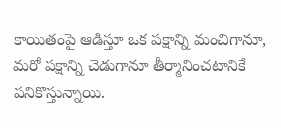కాయితంపై ఆడిస్తూ ఒక పక్షాన్ని మంచిగానూ, మరో పక్షాన్ని చెడుగానూ తీర్మానించటానికే పనికొస్తున్నాయి.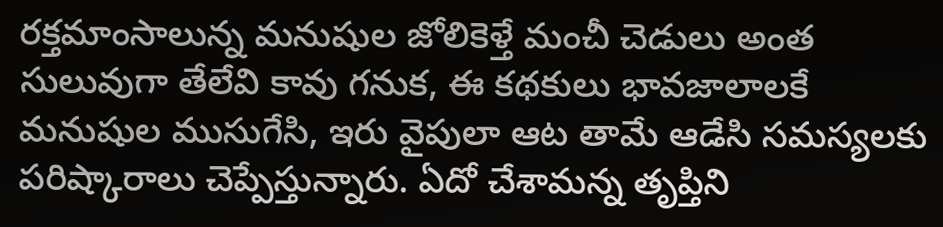రక్తమాంసాలున్న మనుషుల జోలికెళ్తే మంచీ చెడులు అంత సులువుగా తేలేవి కావు గనుక, ఈ కథకులు భావజాలాలకే మనుషుల ముసుగేసి, ఇరు వైపులా ఆట తామే ఆడేసి సమస్యలకు పరిష్కారాలు చెప్పేస్తున్నారు. ఏదో చేశామన్న తృప్తిని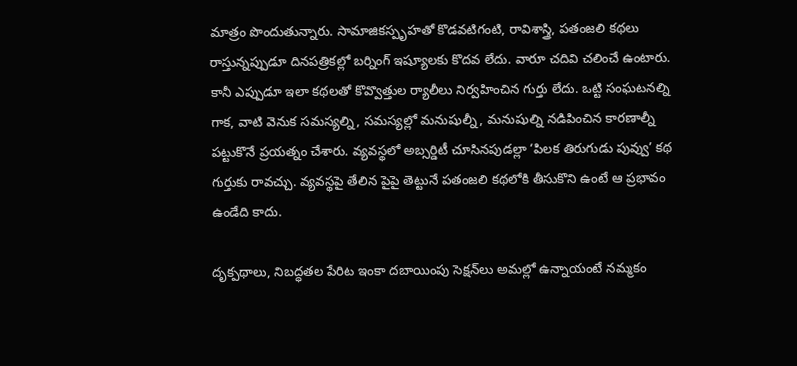మాత్రం పొందుతున్నారు. సామాజికస్పృహతో కొడవటిగంటి, రావిశాస్త్రి, పతంజలి కథలు రాస్తున్నప్పుడూ దినపత్రికల్లో బర్నింగ్‌ ఇష్యూలకు కొదవ లేదు. వారూ చదివి చలించే ఉంటారు. కానీ ఎప్పుడూ ఇలా కథలతో కొవ్వొత్తుల ర్యాలీలు నిర్వహించిన గుర్తు లేదు. ఒట్టి సంఘటనల్ని గాక, వాటి వెనుక సమస్యల్ని, సమస్యల్లో మనుషుల్నీ, మనుషుల్ని నడిపించిన కారణాల్నీ పట్టుకొనే ప్రయత్నం చేశారు. వ్యవస్థలో అబ్సర్డిటీ చూసినపుడల్లా ‘పిలక తిరుగుడు పువ్వు’ కథ గుర్తుకు రావచ్చు. వ్యవస్థపై తేలిన పైపై తెట్టునే పతంజలి కథలోకి తీసుకొని ఉంటే ఆ ప్రభావం ఉండేది కాదు.

దృక్పథాలు, నిబద్ధతల పేరిట ఇంకా దబాయింపు సెక్షన్‌లు అమల్లో ఉన్నాయంటే నమ్మకం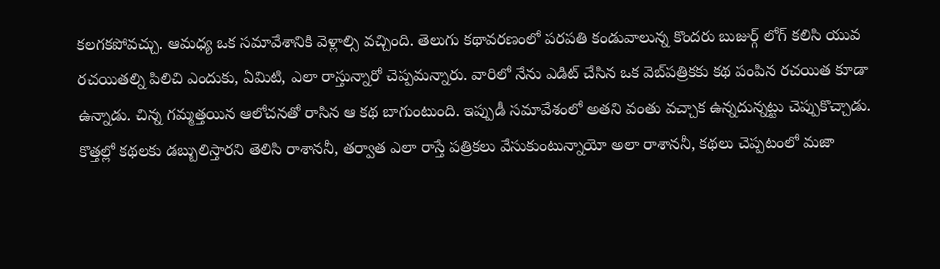కలగకపోవచ్చు. ఆమధ్య ఒక సమావేశానికి వెళ్లాల్సి వచ్చింది. తెలుగు కథావరణంలో పరపతి కండువాలున్న కొందరు బుజుర్గ్‌ లోగ్‌ కలిసి యువ రచయితల్ని పిలిచి ఎందుకు, ఏమిటి, ఎలా రాస్తున్నారో చెప్పమన్నారు. వారిలో నేను ఎడిట్‌ చేసిన ఒక వెబ్‌పత్రికకు కథ పంపిన రచయిత కూడా ఉన్నాడు. చిన్న గమ్మత్తయిన ఆలోచనతో రాసిన ఆ కథ బాగుంటుంది. ఇప్పుడీ సమావేశంలో అతని వంతు వచ్చాక ఉన్నదున్నట్టు చెప్పుకొచ్చాడు. కొత్తల్లో కథలకు డబ్బులిస్తారని తెలిసి రాశాననీ, తర్వాత ఎలా రాస్తే పత్రికలు వేసుకుంటున్నాయో అలా రాశాననీ, కథలు చెప్పటంలో మజా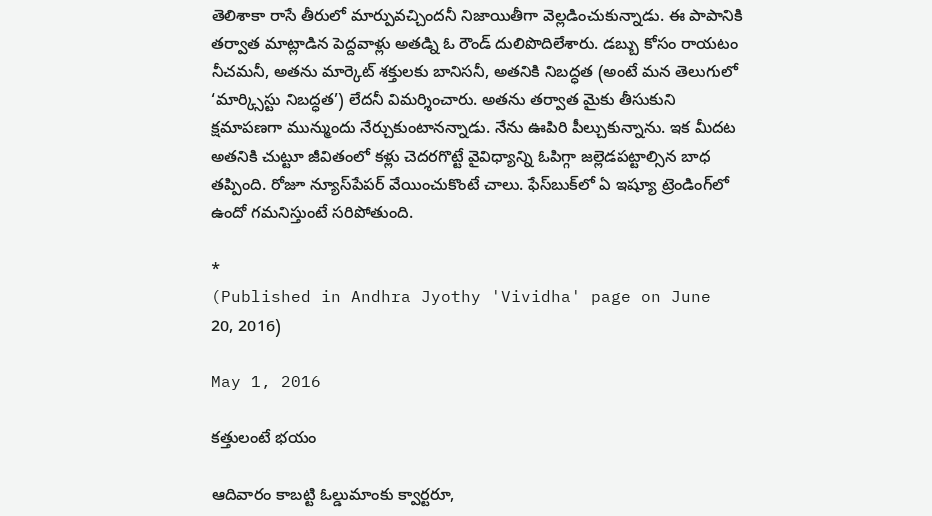తెలిశాకా రాసే తీరులో మార్పువచ్చిందనీ నిజాయితీగా వెల్లడించుకున్నాడు. ఈ పాపానికి తర్వాత మాట్లాడిన పెద్దవాళ్లు అతడ్ని ఓ రౌండ్‌ దులిపొదిలేశారు. డబ్బు కోసం రాయటం నీచమనీ, అతను మార్కెట్‌ శక్తులకు బానిసనీ, అతనికి నిబద్ధత (అంటే మన తెలుగులో ‘మార్క్సిస్టు నిబద్ధత’) లేదనీ విమర్శించారు. అతను తర్వాత మైకు తీసుకుని క్షమాపణగా మున్ముందు నేర్చుకుంటానన్నాడు. నేను ఊపిరి పీల్చుకున్నాను. ఇక మీదట అతనికి చుట్టూ జీవితంలో కళ్లు చెదరగొట్టే వైవిధ్యాన్ని ఓపిగ్గా జల్లెడపట్టాల్సిన బాధ తప్పింది. రోజూ న్యూస్‌పేపర్‌ వేయించుకొంటే చాలు. ఫేస్‌బుక్‌లో ఏ ఇష్యూ ట్రెండింగ్‌లో ఉందో గమనిస్తుంటే సరిపోతుంది.

*
(Published in Andhra Jyothy 'Vividha' page on June 20, 2016)

May 1, 2016

కత్తులంటే భయం

ఆదివారం కాబట్టి ఓల్డుమాంకు క్వార్టరూ,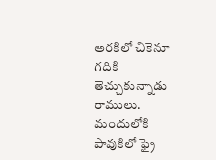అరకిలో చికెనూ గదికి తెచ్చుకున్నాడు రాములు. మందులోకి పావుకిలో ఫ్రై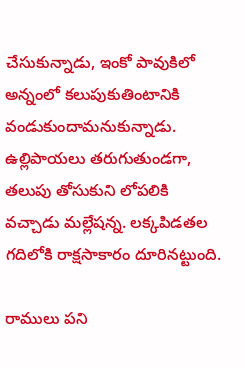చేసుకున్నాడు, ఇంకో పావుకిలో అన్నంలో కలుపుకుతింటానికి వండుకుందామనుకున్నాడు. ఉల్లిపాయలు తరుగుతుండగా, తలుపు తోసుకుని లోపలికి వచ్చాడు మల్లేషన్న. లక్కపిడతల గదిలోకి రాక్షసాకారం దూరినట్టుంది.

రాములు పని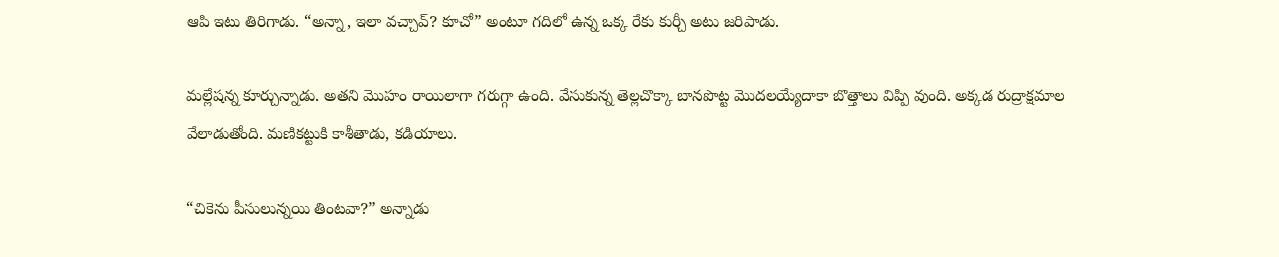ఆపి ఇటు తిరిగాడు. “అన్నా, ఇలా వచ్చావ్? కూచో” అంటూ గదిలో ఉన్న ఒక్క రేకు కుర్చీ అటు జరిపాడు.

మల్లేషన్న కూర్చున్నాడు. అతని మొహం రాయిలాగా గరుగ్గా ఉంది. వేసుకున్న తెల్లచొక్కా బానపొట్ట మొదలయ్యేదాకా బొత్తాలు విప్పి వుంది. అక్కడ రుద్రాక్షమాల వేలాడుతోంది. మణికట్టుకి కాశీతాడు, కడియాలు.

“చికెను పీసులున్నయి తింటవా?” అన్నాడు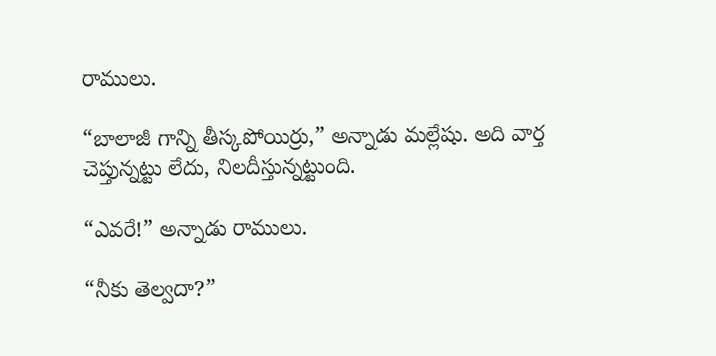రాములు.

“బాలాజీ గాన్ని తీస్కపోయిర్రు,” అన్నాడు మల్లేషు. అది వార్త చెప్తున్నట్టు లేదు, నిలదీస్తున్నట్టుంది.

“ఎవరే!” అన్నాడు రాములు.

“నీకు తెల్వదా?”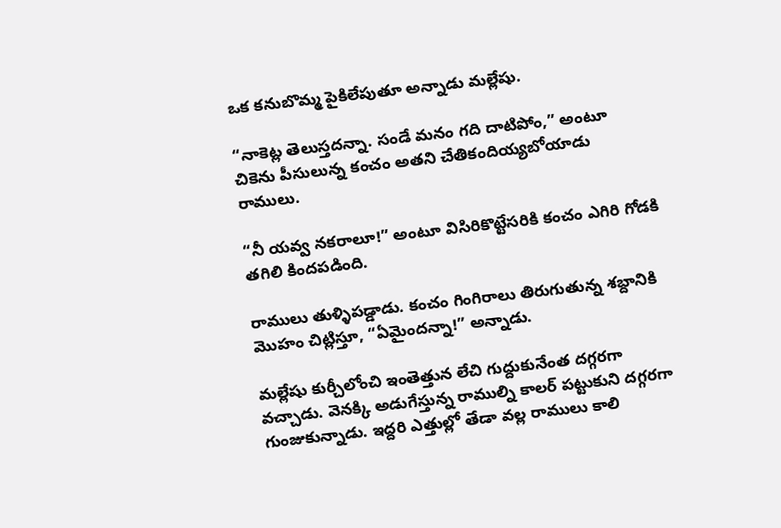ఒక కనుబొమ్మ పైకిలేపుతూ అన్నాడు మల్లేషు.

“నాకెట్ల తెలుస్తదన్నా. సండే మనం గది దాటిపోం,” అంటూ చికెను పీసులున్న కంచం అతని చేతికందియ్యబోయాడు రాములు.

“నీ యవ్వ నకరాలూ!” అంటూ విసిరికొట్టేసరికి కంచం ఎగిరి గోడకి తగిలి కిందపడింది.

రాములు తుళ్ళిపడ్డాడు. కంచం గింగిరాలు తిరుగుతున్న శబ్దానికి మొహం చిట్లిస్తూ, “ఏమైందన్నా!” అన్నాడు.

మల్లేషు కుర్చీలోంచి ఇంతెత్తున లేచి గుద్దుకునేంత దగ్గరగా వచ్చాడు. వెనక్కి అడుగేస్తున్న రాముల్ని కాలర్ పట్టుకుని దగ్గరగా గుంజుకున్నాడు. ఇద్దరి ఎత్తుల్లో తేడా వల్ల రాములు కాలి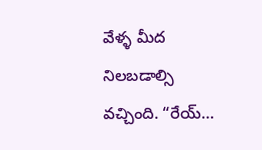వేళ్ళ మీద నిలబడాల్సి వచ్చింది. “రేయ్…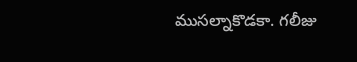ముసల్నాకొడకా. గలీజు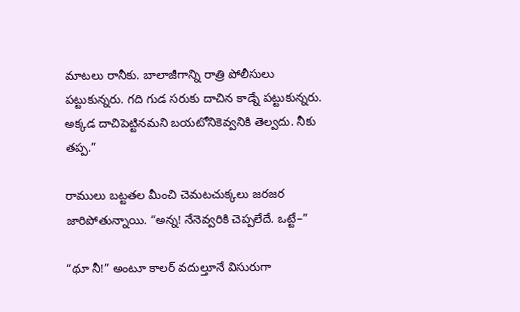మాటలు రానీకు. బాలాజీగాన్ని రాత్రి పోలీసులు పట్టుకున్నరు. గది గుడ సరుకు దాచిన కాడ్నే పట్టుకున్నరు. అక్కడ దాచిపెట్టినమని బయటోనికెవ్వనికి తెల్వదు. నీకు తప్ప.”

రాములు బట్టతల మీంచి చెమటచుక్కలు జరజర జారిపోతున్నాయి. “అన్న! నేనెవ్వరికి చెప్పలేదే. ఒట్టే–”

“థూ నీ!” అంటూ కాలర్ వదుల్తూనే విసురుగా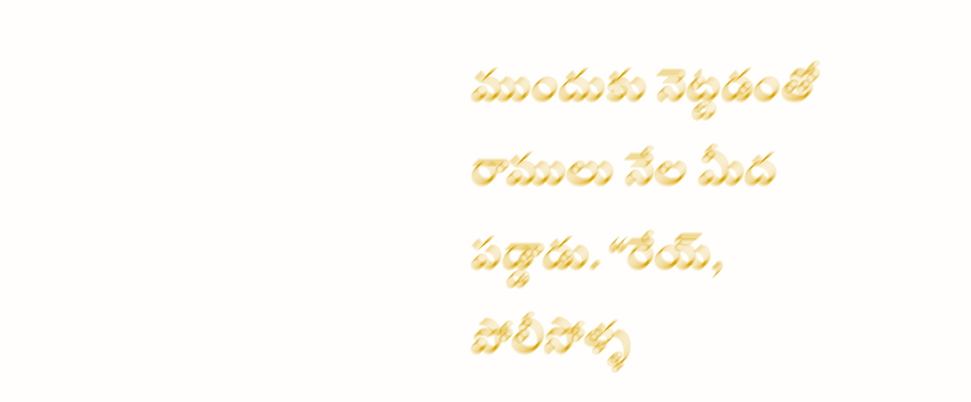ముందుకు నెట్టడంతో రాములు నేల మీద పడ్డాడు. “రేయ్, పోలీసోళ్ళ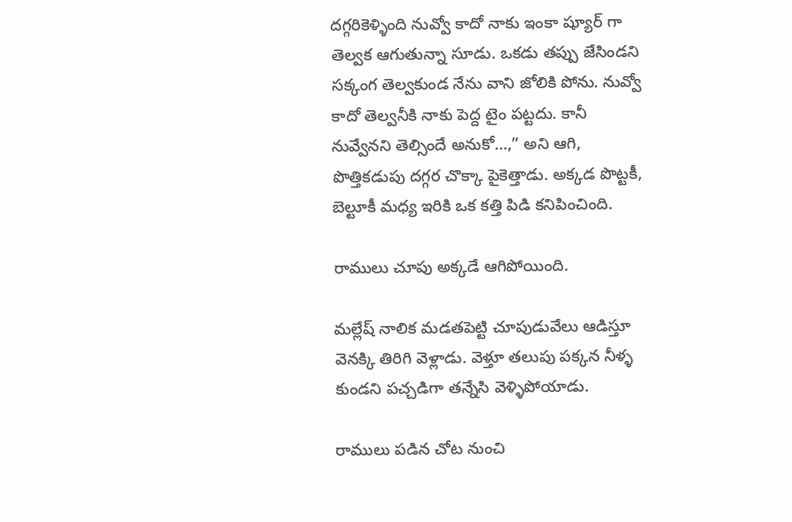దగ్గరికెళ్ళింది నువ్వో కాదో నాకు ఇంకా ష్యూర్ గా తెల్వక ఆగుతున్నా సూడు. ఒకడు తప్పు జేసిండని సక్కంగ తెల్వకుండ నేను వాని జోలికి పోను. నువ్వో కాదో తెల్వనీకి నాకు పెద్ద టైం పట్టదు. కానీ నువ్వేనని తెల్సిందే అనుకో…,” అని ఆగి, పొత్తికడుపు దగ్గర చొక్కా పైకెత్తాడు. అక్కడ పొట్టకీ, బెల్టూకీ మధ్య ఇరికి ఒక కత్తి పిడి కనిపించింది.

రాములు చూపు అక్కడే ఆగిపోయింది.

మల్లేష్ నాలిక మడతపెట్టి చూపుడువేలు ఆడిస్తూ వెనక్కి తిరిగి వెళ్లాడు. వెళ్తూ తలుపు పక్కన నీళ్ళ కుండని పచ్చడిగా తన్నేసి వెళ్ళిపోయాడు.

రాములు పడిన చోట నుంచి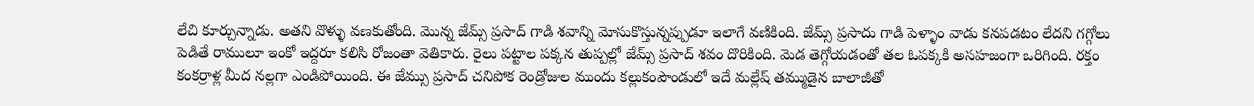లేచి కూర్చున్నాడు. అతని వొళ్ళు వణకుతోంది. మొన్న జేమ్స్ ప్రసాద్ గాడి శవాన్ని మోసుకొస్తున్నప్పుడూ ఇలాగే వణికింది. జేమ్స్ ప్రసాదు గాడి పెళ్ళాం వాడు కనపడటం లేదని గగ్గోలు పెడితే రాములూ ఇంకో ఇద్దరూ కలిసి రోజంతా వెతికారు. రైలు పట్టాల పక్కన తుప్పల్లో జేమ్స్ ప్రసాద్ శవం దొరికింది. మెడ తెగ్గోయడంతో తల ఓపక్కకి అసహజంగా ఒరిగింది. రక్తం కంకర్రాళ్ల మీద నల్లగా ఎండిపోయింది. ఈ జేమ్సు ప్రసాద్ చనిపోక రెండ్రోజుల ముందు కల్లుకంపౌండులో ఇదే మల్లేష్ తమ్ముడైన బాలాజీతో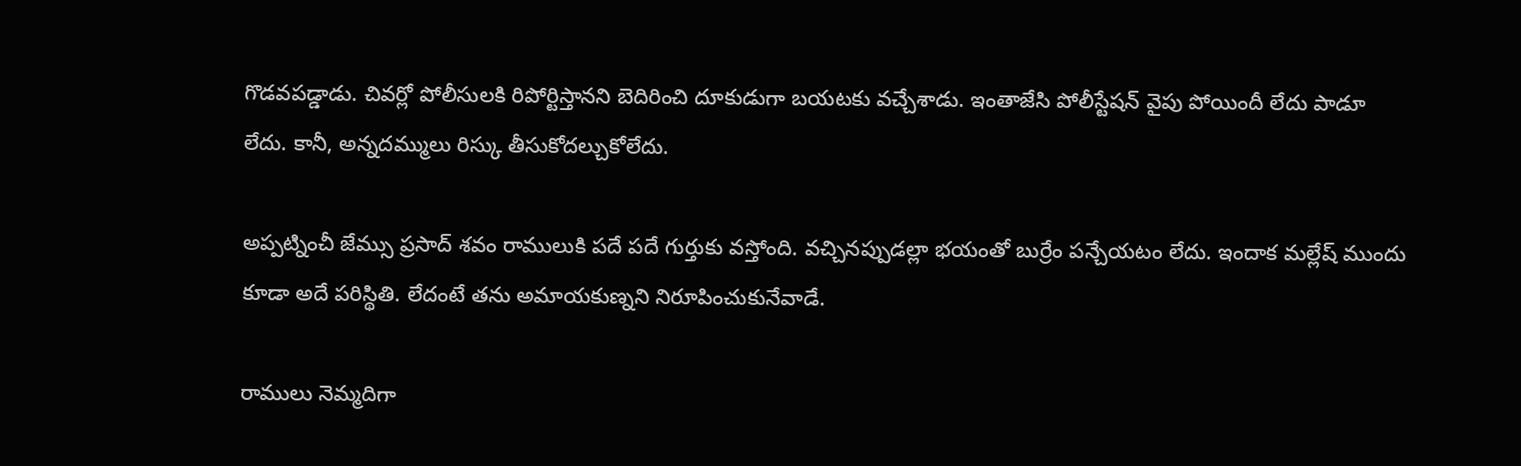గొడవపడ్డాడు. చివర్లో పోలీసులకి రిపోర్టిస్తానని బెదిరించి దూకుడుగా బయటకు వచ్చేశాడు. ఇంతాజేసి పోలీస్టేషన్ వైపు పోయిందీ లేదు పాడూ లేదు. కానీ, అన్నదమ్ములు రిస్కు తీసుకోదల్చుకోలేదు.

అప్పట్నించీ జేమ్సు ప్రసాద్ శవం రాములుకి పదే పదే గుర్తుకు వస్తోంది. వచ్చినప్పుడల్లా భయంతో బుర్రేం పన్చేయటం లేదు. ఇందాక మల్లేష్ ముందు కూడా అదే పరిస్థితి. లేదంటే తను అమాయకుణ్నని నిరూపించుకునేవాడే.

రాములు నెమ్మదిగా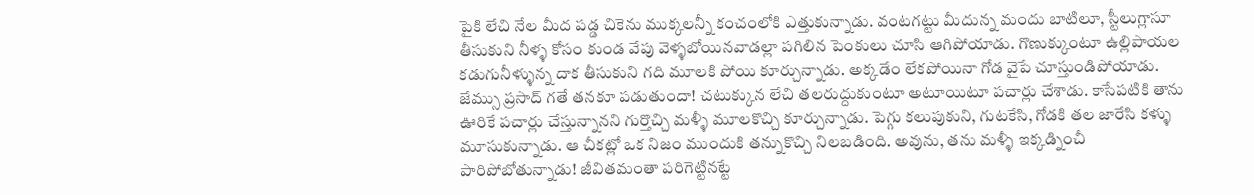పైకి లేచి నేల మీద పడ్డ చికెను ముక్కలన్నీ కంచంలోకి ఎత్తుకున్నాడు. వంటగట్టు మీదున్న మందు బాటిలూ, స్టీలుగ్లాసూ తీసుకుని నీళ్ళ కోసం కుండ వేపు వెళ్ళబోయినవాడల్లా పగిలిన పెంకులు చూసి ఆగిపోయాడు. గొణుక్కుంటూ ఉల్లిపాయల కడుగునీళ్ళున్న దాక తీసుకుని గది మూలకి పోయి కూర్చున్నాడు. అక్కడేం లేకపోయినా గోడ వైపే చూస్తుండిపోయాడు. జేమ్సు ప్రసాద్ గతే తనకూ పడుతుందా! చటుక్కున లేచి తలరుద్దుకుంటూ అటూయిటూ పచార్లు చేశాడు. కాసేపటికి తాను ఊరికే పచార్లు చేస్తున్నానని గుర్తొచ్చి మళ్ళీ మూలకొచ్చి కూర్చున్నాడు. పెగ్గు కలుపుకుని, గుటకేసి, గోడకి తల జారేసి కళ్ళు మూసుకున్నాడు. ఆ చీకట్లో ఒక నిజం ముందుకి తన్నుకొచ్చి నిలబడింది. అవును, తను మళ్ళీ ఇక్కడ్నించీ పారిపోబోతున్నాడు! జీవితమంతా పరిగెట్టినట్టే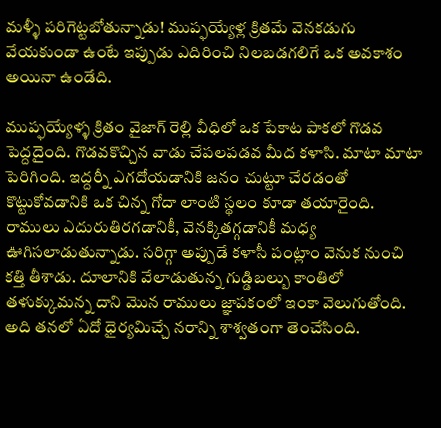మళ్ళీ పరిగెట్టబోతున్నాడు! ముప్ఫయ్యేళ్ల క్రితమే వెనకడుగు వేయకుండా ఉంటే ఇప్పుడు ఎదిరించి నిలబడగలిగే ఒక అవకాశం అయినా ఉండేది.

ముప్ఫయ్యేళ్ళ క్రితం వైజాగ్ రెల్లి వీధిలో ఒక పేకాట పాకలో గొడవ పెద్దదైంది. గొడవకొచ్చిన వాడు చేపలపడవ మీద కళాసి. మాటా మాటా పెరిగింది. ఇద్దర్నీ ఎగదోయడానికి జనం చుట్టూ చేరడంతో కొట్టుకోవడానికి ఒక చిన్న గోదా లాంటి స్థలం కూడా తయారైంది. రాములు ఎదురుతిరగడానికీ, వెనక్కితగ్గడానికీ మధ్య ఊగిసలాడుతున్నాడు. సరిగ్గా అప్పుడే కళాసీ పంట్లాం వెనుక నుంచి కత్తి తీశాడు. దూలానికి వేలాడుతున్న గుడ్డిబల్బు కాంతిలో తళుక్కుమన్న దాని మొన రాములు జ్ఞాపకంలో ఇంకా వెలుగుతోంది. అది తనలో ఏదో ధైర్యమిచ్చే నరాన్ని శాశ్వతంగా తెంచేసింది.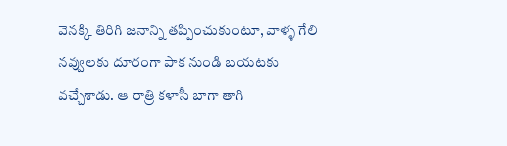వెనక్కి తిరిగి జనాన్ని తప్పించుకుంటూ, వాళ్ళ గేలి నవ్వులకు దూరంగా పాక నుండి బయటకు వచ్చేశాడు. ఆ రాత్రి కళాసీ బాగా తాగి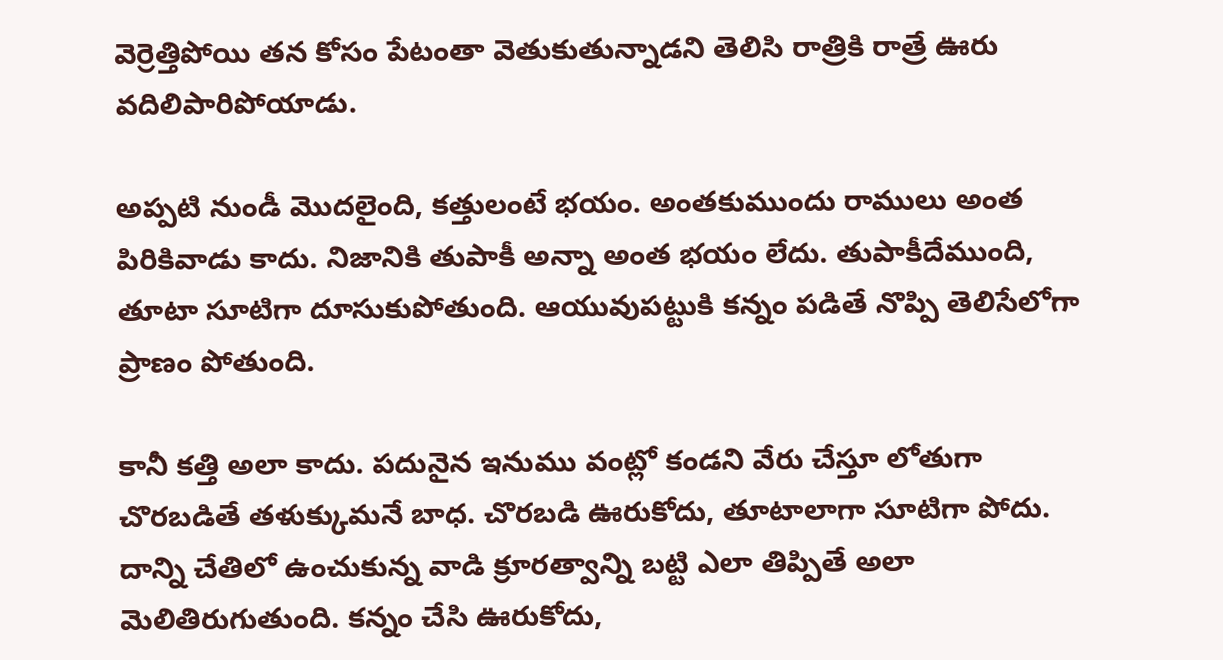వెర్రెత్తిపోయి తన కోసం పేటంతా వెతుకుతున్నాడని తెలిసి రాత్రికి రాత్రే ఊరు వదిలిపారిపోయాడు.

అప్పటి నుండీ మొదలైంది, కత్తులంటే భయం. అంతకుముందు రాములు అంత పిరికివాడు కాదు. నిజానికి తుపాకీ అన్నా అంత భయం లేదు. తుపాకీదేముంది, తూటా సూటిగా దూసుకుపోతుంది. ఆయువుపట్టుకి కన్నం పడితే నొప్పి తెలిసేలోగా ప్రాణం పోతుంది.

కానీ కత్తి అలా కాదు. పదునైన ఇనుము వంట్లో కండని వేరు చేస్తూ లోతుగా చొరబడితే తళుక్కుమనే బాధ. చొరబడి ఊరుకోదు, తూటాలాగా సూటిగా పోదు. దాన్ని చేతిలో ఉంచుకున్న వాడి క్రూరత్వాన్ని బట్టి ఎలా తిప్పితే అలా మెలితిరుగుతుంది. కన్నం చేసి ఊరుకోదు,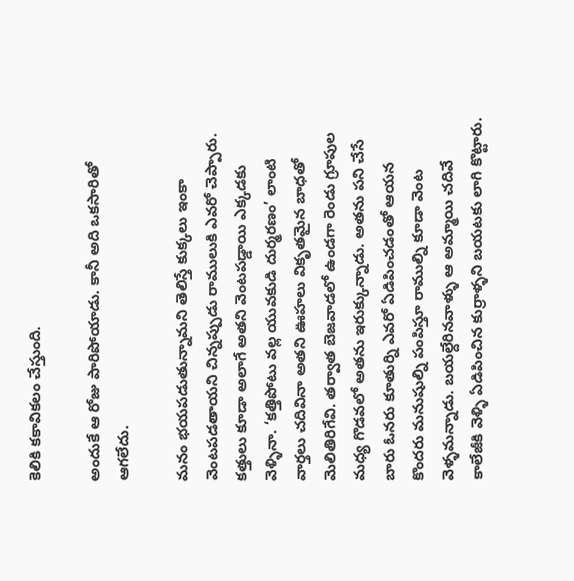కెలికి కకావికలం చేస్తుంది.

అందుకే ఆ రోజు పారిపోయాడు. కానీ అది ఒకసారితో ఆగలేదు.

మనం భయపడుతున్నామని తెలిస్తే కుక్కలు ఇంకా వెంటపడతాయని చిన్నప్పుడు రాములుకి ఎవరో చెప్పారు. కత్తులు కూడా అలాగే అతని వెంటపడ్డాయి ఎక్కడకు వెళ్ళినా. ‘కత్తిపోటు వల్ల యువకుడి దుర్మరణం’ లాంటి వార్తలు చదివినా అతని ఊహలు వికృతమైన బాధతో మెలితిరిగేవి. తర్వాత బెజవాడలో ఉండగా రెండు గ్రూపుల మధ్య గొడవలో అతను ఇరుక్కున్నాడు. అతను పని చేసే బారు ఓనరు కూతుర్ని ఎవరో ఏడిపించడంతో ఆయన కొందరు మనుషుల్ని పంపిస్తూ రాముల్ని కూడా వెంట వెళ్ళమన్నాడు. బయల్దేరినవాళ్ళు ఆ అమ్మాయి చదివే కాలేజీకి వెళ్ళి ఏడిపించిన కుర్రాళ్ళని బయటకు లాగి కొట్టారు.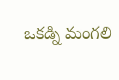ఒకడ్ని మంగలి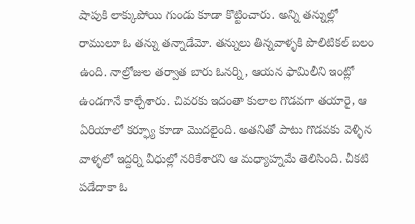షాపుకి లాక్కుపోయి గుండు కూడా కొట్టించారు. అన్ని తన్నుల్లో రాములూ ఓ తన్ను తన్నాడేమో. తన్నులు తిన్నవాళ్ళకి పొలిటికల్ బలం ఉంది. నాల్రోజుల తర్వాత బారు ఓనర్ని, ఆయన ఫామిలీని ఇంట్లో ఉండగానే కాల్చేశారు. చివరకు ఇదంతా కులాల గొడవగా తయారై, ఆ ఏరియాలో కర్ఫ్యూ కూడా మొదలైంది. అతనితో పాటు గొడవకు వెళ్ళిన వాళ్ళలో ఇద్దర్ని వీధుల్లో నరికేశారని ఆ మధ్యాహ్నమే తెలిసింది. చీకటి పడేదాకా ఓ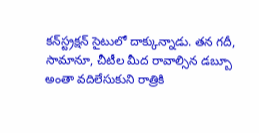కన్‌స్ట్రక్షన్ సైటులో దాక్కున్నాడు. తన గదీ, సామానూ, చీటీల మీద రావాల్సిన డబ్బూ అంతా వదిలేసుకుని రాత్రికి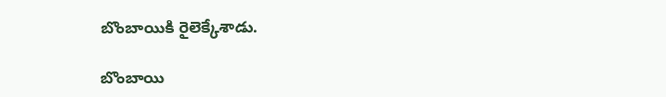బొంబాయికి రైలెక్కేశాడు.

బొంబాయి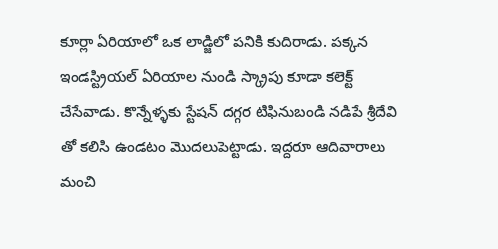కూర్లా ఏరియాలో ఒక లాడ్జిలో పనికి కుదిరాడు. పక్కన ఇండస్ట్రియల్ ఏరియాల నుండి స్క్రాపు కూడా కలెక్ట్ చేసేవాడు. కొన్నేళ్ళకు స్టేషన్ దగ్గర టిఫినుబండి నడిపే శ్రీదేవి తో కలిసి ఉండటం మొదలుపెట్టాడు. ఇద్దరూ ఆదివారాలు మంచి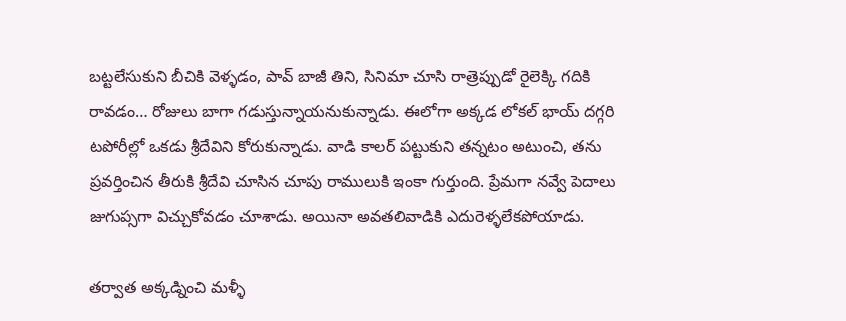బట్టలేసుకుని బీచికి వెళ్ళడం, పావ్ బాజీ తిని, సినిమా చూసి రాత్రెప్పుడో రైలెక్కి గదికి రావడం… రోజులు బాగా గడుస్తున్నాయనుకున్నాడు. ఈలోగా అక్కడ లోకల్ భాయ్ దగ్గరి టపోరీల్లో ఒకడు శ్రీదేవిని కోరుకున్నాడు. వాడి కాలర్ పట్టుకుని తన్నటం అటుంచి, తను ప్రవర్తించిన తీరుకి శ్రీదేవి చూసిన చూపు రాములుకి ఇంకా గుర్తుంది. ప్రేమగా నవ్వే పెదాలు జుగుప్సగా విచ్చుకోవడం చూశాడు. అయినా అవతలివాడికి ఎదురెళ్ళలేకపోయాడు.

తర్వాత అక్కడ్నించి మళ్ళీ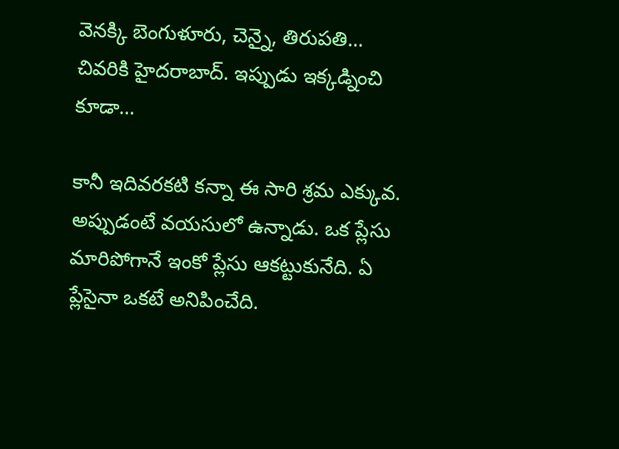వెనక్కి బెంగుళూరు, చెన్నై, తిరుపతి… చివరికి హైదరాబాద్. ఇప్పుడు ఇక్కడ్నించి కూడా…

కానీ ఇదివరకటి కన్నా ఈ సారి శ్రమ ఎక్కువ. అప్పుడంటే వయసులో ఉన్నాడు. ఒక ప్లేసు మారిపోగానే ఇంకో ప్లేసు ఆకట్టుకునేది. ఏ ప్లేసైనా ఒకటే అనిపించేది.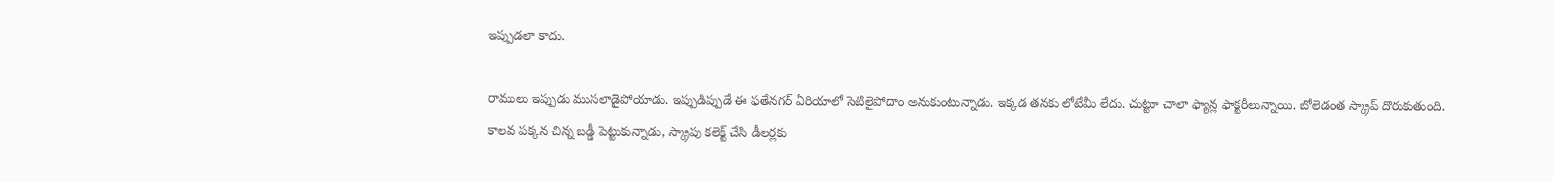ఇప్పుడలా కాదు.

రాములు ఇప్పుడు ముసలాడైపోయాడు. ఇప్పుడిప్పుడే ఈ ఫతేనగర్ ఏరియాలో సెటిలైపోదాం అనుకుంటున్నాడు. ఇక్కడ తనకు లోటేమీ లేదు. చుట్టూ చాలా ఫ్యాన్ల ఫాక్టరీలున్నాయి. బోలెడంత స్క్రాప్ దొరుకుతుంది. కాలవ పక్కన చిన్న బడ్డీ పెట్టుకున్నాడు, స్క్రాపు కలెక్ట్ చేసి డీలర్లకు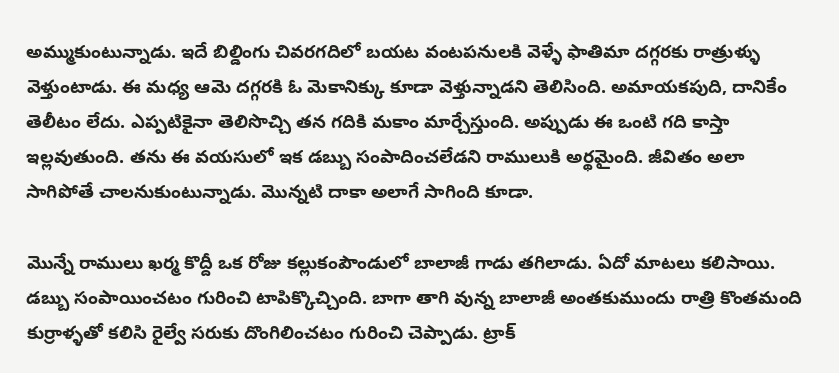అమ్ముకుంటున్నాడు. ఇదే బిల్డింగు చివరగదిలో బయట వంటపనులకి వెళ్ళే ఫాతిమా దగ్గరకు రాత్రుళ్ళు వెళ్తుంటాడు. ఈ మధ్య ఆమె దగ్గరకి ఓ మెకానిక్కు కూడా వెళ్తున్నాడని తెలిసింది. అమాయకపుది, దానికేం తెలీటం లేదు. ఎప్పటికైనా తెలిసొచ్చి తన గదికి మకాం మార్చేస్తుంది. అప్పుడు ఈ ఒంటి గది కాస్తా ఇల్లవుతుంది. తను ఈ వయసులో ఇక డబ్బు సంపాదించలేడని రాములుకి అర్థమైంది. జీవితం అలా సాగిపోతే చాలనుకుంటున్నాడు. మొన్నటి దాకా అలాగే సాగింది కూడా.

మొన్నే రాములు ఖర్మ కొద్దీ ఒక రోజు కల్లుకంపౌండులో బాలాజీ గాడు తగిలాడు. ఏదో మాటలు కలిసాయి. డబ్బు సంపాయించటం గురించి టాపిక్కొచ్చింది. బాగా తాగి వున్న బాలాజీ అంతకుముందు రాత్రి కొంతమంది కుర్రాళ్ళతో కలిసి రైల్వే సరుకు దొంగిలించటం గురించి చెప్పాడు. ట్రాక్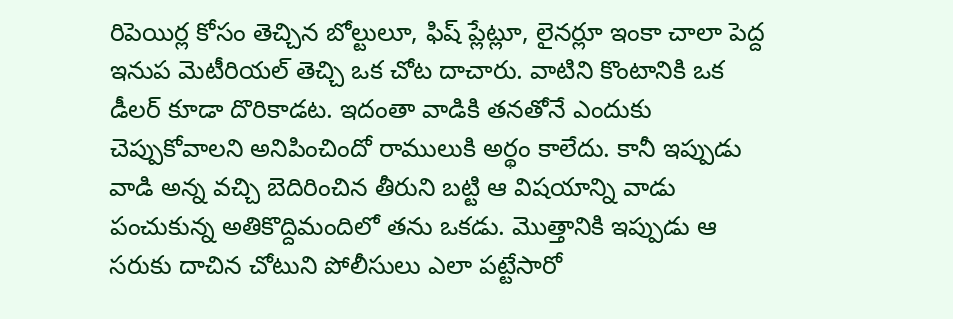రిపెయిర్ల కోసం తెచ్చిన బోల్టులూ, ఫిష్ ప్లేట్లూ, లైనర్లూ ఇంకా చాలా పెద్ద ఇనుప మెటీరియల్ తెచ్చి ఒక చోట దాచారు. వాటిని కొంటానికి ఒక డీలర్ కూడా దొరికాడట. ఇదంతా వాడికి తనతోనే ఎందుకు చెప్పుకోవాలని అనిపించిందో రాములుకి అర్థం కాలేదు. కానీ ఇప్పుడు వాడి అన్న వచ్చి బెదిరించిన తీరుని బట్టి ఆ విషయాన్ని వాడు పంచుకున్న అతికొద్దిమందిలో తను ఒకడు. మొత్తానికి ఇప్పుడు ఆ సరుకు దాచిన చోటుని పోలీసులు ఎలా పట్టేసారో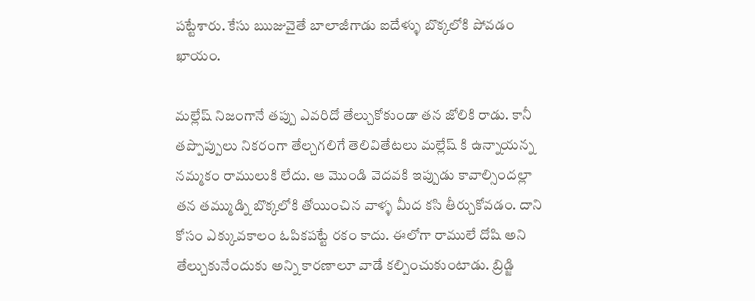పట్టేశారు. కేసు ఋజువైతే బాలాజీగాడు ఐదేళ్ళు బొక్కలోకి పోవడం ఖాయం.

మల్లేష్ నిజంగానే తప్పు ఎవరిదో తేల్చుకోకుండా తన జోలికి రాడు. కానీ తప్పొప్పులు నికరంగా తేల్చగలిగే తెలివితేటలు మల్లేష్ కి ఉన్నాయన్న నమ్మకం రాములుకి లేదు. ఆ మొండి వెదవకి ఇప్పుడు కావాల్సిందల్లా తన తమ్ముడ్ని బొక్కలోకి తోయించిన వాళ్ళ మీద కసి తీర్చుకోవడం. దాని కోసం ఎక్కువకాలం ఓపికపట్టే రకం కాదు. ఈలోగా రాములే దోషి అని తేల్చుకునేందుకు అన్ని కారణాలూ వాడే కల్పించుకుంటాడు. బ్రిడ్జి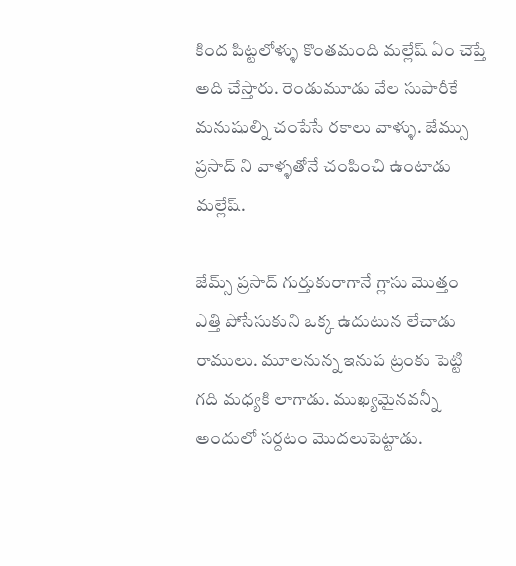కింద పిట్టలోళ్ళు కొంతమంది మల్లేష్ ఏం చెప్తే అది చేస్తారు. రెండుమూడు వేల సుపారీకే మనుషుల్ని చంపేసే రకాలు వాళ్ళు. జేమ్సు ప్రసాద్ ని వాళ్ళతోనే చంపించి ఉంటాడు మల్లేష్.

జేమ్స్ ప్రసాద్ గుర్తుకురాగానే గ్లాసు మొత్తం ఎత్తి పోసేసుకుని ఒక్క ఉదుటున లేచాడు రాములు. మూలనున్న ఇనుప ట్రంకు పెట్టి గది మధ్యకి లాగాడు. ముఖ్యమైనవన్నీ అందులో సర్దటం మొదలుపెట్టాడు.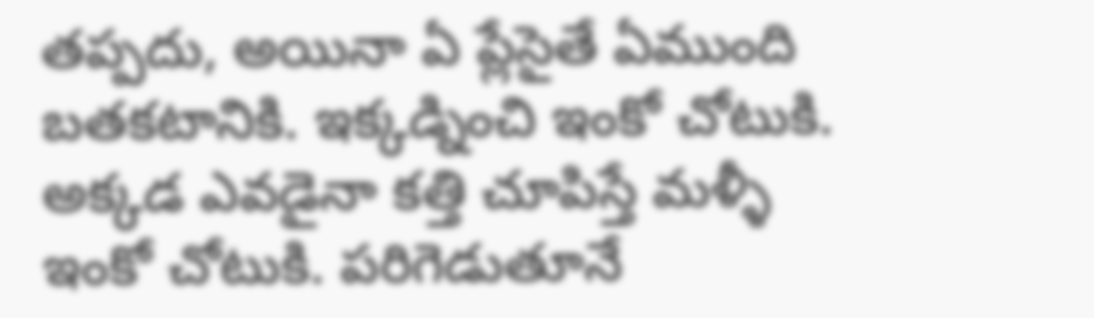తప్పదు, అయినా ఏ ప్లేసైతే ఏముంది బతకటానికి. ఇక్కడ్నించి ఇంకో చోటుకి. అక్కడ ఎవడైనా కత్తి చూపిస్తే మళ్ళీ ఇంకో చోటుకి. పరిగెడుతూనే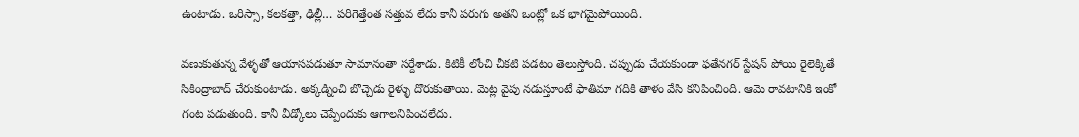ఉంటాడు. ఒరిస్సా, కలకత్తా, ఢిల్లీ… పరిగెత్తేంత సత్తువ లేదు కానీ పరుగు అతని ఒంట్లో ఒక భాగమైపోయింది.

వణుకుతున్న వేళ్ళతో ఆయాసపడుతూ సామానంతా సర్దేశాడు. కిటికీ లోంచి చీకటి పడటం తెలుస్తోంది. చప్పుడు చేయకుండా ఫతేనగర్ స్టేషన్ పోయి రైలెక్కితే సికింద్రాబాద్ చేరుకుంటాడు. అక్కడ్నించి బొచ్చెడు రైళ్ళు దొరుకుతాయి. మెట్ల వైపు నడుస్తూంటే ఫాతిమా గదికి తాళం వేసి కనిపించింది. ఆమె రావటానికి ఇంకో గంట పడుతుంది. కానీ వీడ్కోలు చెప్పేందుకు ఆగాలనిపించలేదు.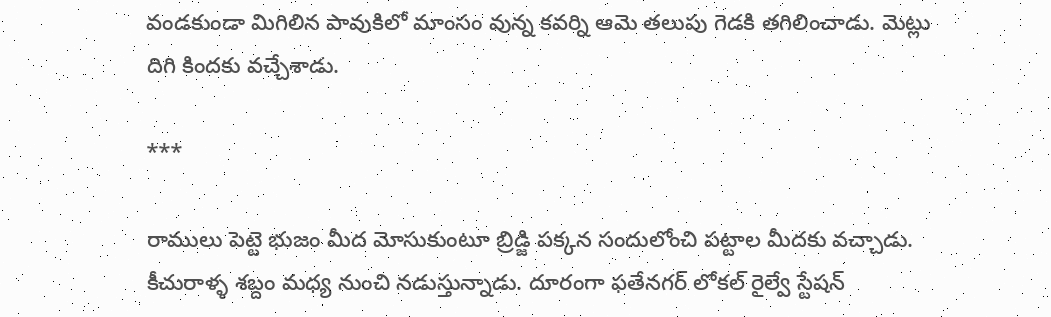వండకుండా మిగిలిన పావుకిలో మాంసం వున్న కవర్ని ఆమె తలుపు గెడకి తగిలించాడు. మెట్లు దిగి కిందకు వచ్చేశాడు.

***

రాములు పెట్టె భుజం మీద మోసుకుంటూ బ్రిడ్జి పక్కన సందులోంచి పట్టాల మీదకు వచ్చాడు. కీచురాళ్ళ శబ్దం మధ్య నుంచి నడుస్తున్నాడు. దూరంగా ఫతేనగర్ లోకల్ రైల్వే స్టేషన్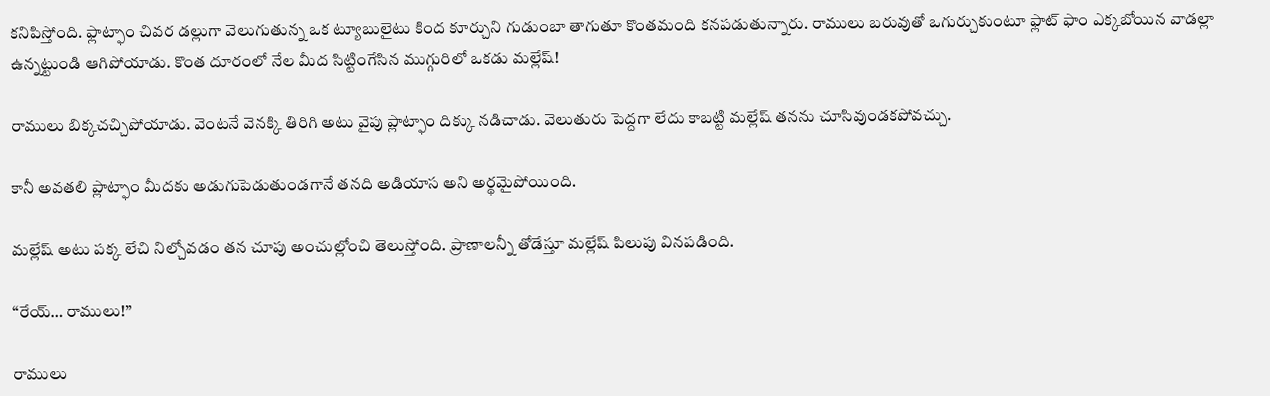కనిపిస్తోంది. ఫ్లాట్ఫాం చివర డల్లుగా వెలుగుతున్న ఒక ట్యూబులైటు కింద కూర్చుని గుడుంబా తాగుతూ కొంతమంది కనపడుతున్నారు. రాములు బరువుతో ఒగుర్చుకుంటూ ఫ్లాట్ ఫాం ఎక్కబోయిన వాడల్లా ఉన్నట్టుండి ఆగిపోయాడు. కొంత దూరంలో నేల మీద సిట్టింగేసిన ముగ్గురిలో ఒకడు మల్లేష్!

రాములు బిక్కచచ్చిపోయాడు. వెంటనే వెనక్కి తిరిగి అటు వైపు ప్లాట్ఫాం దిక్కు నడిచాడు. వెలుతురు పెద్దగా లేదు కాబట్టి మల్లేష్ తనను చూసివుండకపోవచ్చు.

కానీ అవతలి ప్లాట్ఫాం మీదకు అడుగుపెడుతుండగానే తనది అడియాస అని అర్థమైపోయింది.

మల్లేష్ అటు పక్క లేచి నిల్చోవడం తన చూపు అంచుల్లోంచి తెలుస్తోంది. ప్రాణాలన్నీ తోడేస్తూ మల్లేష్ పిలుపు వినపడింది.

“రేయ్… రాములు!”

రాములు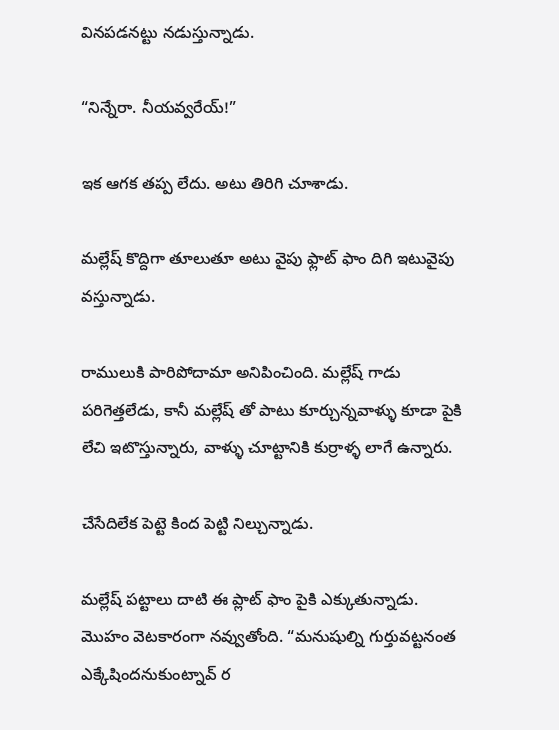వినపడనట్టు నడుస్తున్నాడు.

“నిన్నేరా. నీయవ్వరేయ్!”

ఇక ఆగక తప్ప లేదు. అటు తిరిగి చూశాడు.

మల్లేష్ కొద్దిగా తూలుతూ అటు వైపు ఫ్లాట్ ఫాం దిగి ఇటువైపు వస్తున్నాడు.

రాములుకి పారిపోదామా అనిపించింది. మల్లేష్ గాడు పరిగెత్తలేడు, కానీ మల్లేష్ తో పాటు కూర్చున్నవాళ్ళు కూడా పైకి లేచి ఇటొస్తున్నారు, వాళ్ళు చూట్టానికి కుర్రాళ్ళ లాగే ఉన్నారు.

చేసేదిలేక పెట్టె కింద పెట్టి నిల్చున్నాడు.

మల్లేష్ పట్టాలు దాటి ఈ ప్లాట్ ఫాం పైకి ఎక్కుతున్నాడు. మొహం వెటకారంగా నవ్వుతోంది. “మనుషుల్ని గుర్తువట్టనంత ఎక్కేషిందనుకుంట్నావ్ ర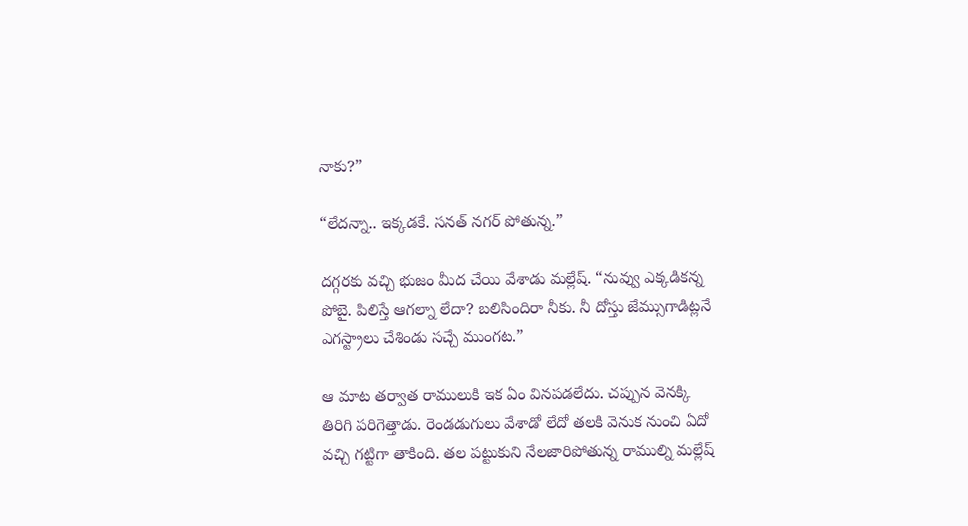నాకు?”

“లేదన్నా.. ఇక్కడకే. సనత్ నగర్ పోతున్న.”

దగ్గరకు వచ్చి భుజం మీద చేయి వేశాడు మల్లేష్. “నువ్వు ఎక్కడికన్న పోబై. పిలిస్తే ఆగల్నా లేదా? బలిసిందిరా నీకు. నీ దోస్తు జేమ్సుగాడిట్లనే ఎగస్ట్రాలు చేశిండు సచ్చే ముంగట.”

ఆ మాట తర్వాత రాములుకి ఇక ఏం వినపడలేదు. చప్పున వెనక్కి తిరిగి పరిగెత్తాడు. రెండడుగులు వేశాడో లేదో తలకి వెనుక నుంచి ఏదో వచ్చి గట్టిగా తాకింది. తల పట్టుకుని నేలజారిపోతున్న రాముల్ని మల్లేష్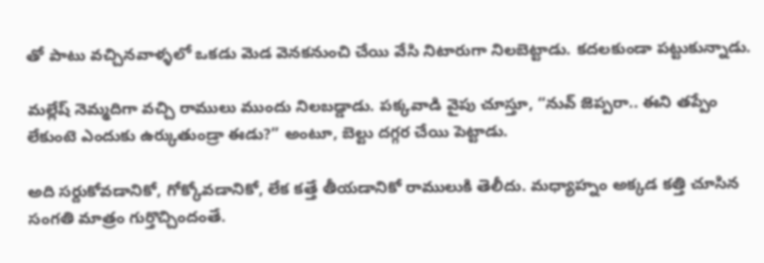తో పాటు వచ్చినవాళ్ళలో ఒకడు మెడ వెనకనుంచి చేయి వేసి నిటారుగా నిలబెట్టాడు. కదలకుండా పట్టుకున్నాడు.

మల్లేష్ నెమ్మదిగా వచ్చి రాములు ముందు నిలబడ్డాడు. పక్కవాడి వైపు చూస్తూ, “నువ్ జెప్పరా.. ఈని తప్పేం లేకుంటె ఎందుకు ఉర్కుతుండ్రా ఈడు?” అంటూ, బెల్టు దగ్గర చేయి పెట్టాడు.

అది సర్దుకోవడానికో, గోక్కోవడానికో, లేక కత్తే తీయడానికో రాములుకి తెలీదు. మధ్యాహ్నం అక్కడ కత్తి చూసిన సంగతి మాత్రం గుర్తొచ్చిందంతే.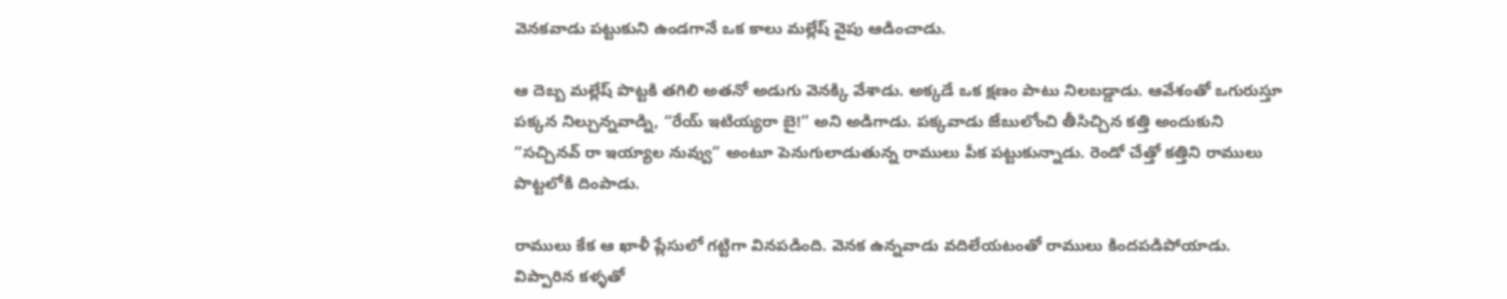వెనకవాడు పట్టుకుని ఉండగానే ఒక కాలు మల్లేష్ వైపు ఆడించాడు.

ఆ దెబ్బ మల్లేష్ పొట్టకి తగిలి అతనో అడుగు వెనక్కి వేశాడు. అక్కడే ఒక క్షణం పాటు నిలబడ్డాడు. ఆవేశంతో ఒగురుస్తూ పక్కన నిల్చున్నవాడ్ని, “రేయ్ ఇటియ్యరా బై!” అని అడిగాడు. పక్కవాడు జేబులోంచి తీసిచ్చిన కత్తి అందుకుని “సచ్చినవ్ రా ఇయ్యాల నువ్వు” అంటూ పెనుగులాడుతున్న రాములు పీక పట్టుకున్నాడు. రెండో చేత్తో కత్తిని రాములు పొట్టలోకి దింపాడు.

రాములు కేక ఆ ఖాళీ ప్లేసులో గట్టిగా వినపడింది. వెనక ఉన్నవాడు వదిలేయటంతో రాములు కిందపడిపోయాడు. విప్పారిన కళ్ళతో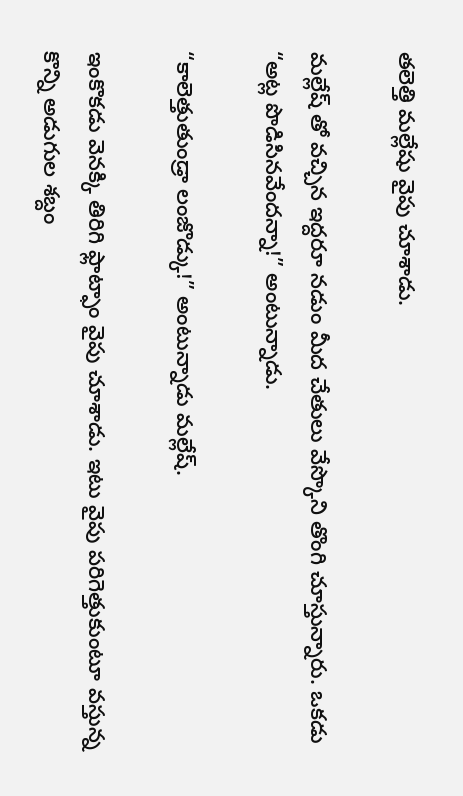తలెత్తి మల్లేషు వైపు చూశాడు.

మల్లేష్ తో వచ్చిన ఇద్దరూ నడుం మీద చేతులు వేస్కొని తొంగి చూస్తున్నారు. ఒకడు “అట్ల పొడిసినవేందన్నా!” అంటున్నాడు.

“కాలెత్తుతుండ్రా లంజొడ్కు!” అంటున్నాడు మల్లేష్.

ఇంకొకడు వెనక్కి తిరిగి ఫ్లాట్ఫాం వైపు చూశాడు. ఇటు వైపు పరిగెత్తుకుంటూ వస్తున్న కొన్ని అడుగుల శబ్దం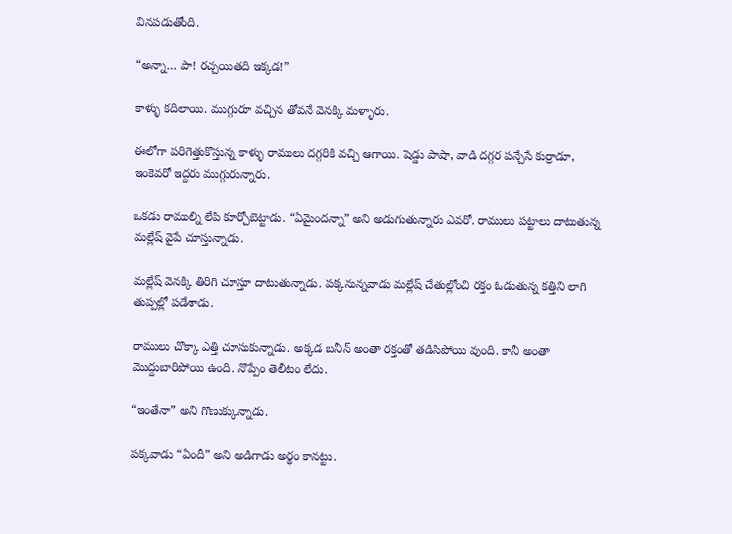వినపడుతోంది.

“అన్నా… పా! రచ్చయితది ఇక్కడ!”

కాళ్ళు కదిలాయి. ముగ్గురూ వచ్చిన తోవనే వెనక్కి మళ్ళారు.

ఈలోగా పరిగెత్తుకొస్తున్న కాళ్ళు రాములు దగ్గరికి వచ్చి ఆగాయి. షెడ్డు పాషా, వాడి దగ్గర పన్చేసే కుర్రాడూ, ఇంకెవరో ఇద్దరు ముగ్గురున్నారు.

ఒకడు రాముల్ని లేపి కూర్చోబెట్టాడు. “ఏమైందన్నా” అని అడుగుతున్నారు ఎవరో. రాములు పట్టాలు దాటుతున్న మల్లేష్ వైపే చూస్తున్నాడు.

మల్లేష్ వెనక్కి తిరిగి చూస్తూ దాటుతున్నాడు. పక్కనున్నవాడు మల్లేష్ చేతుల్లోంచి రక్తం ఓడుతున్న కత్తిని లాగి తుప్పల్లో పడేశాడు.

రాములు చొక్కా ఎత్తి చూసుకున్నాడు. అక్కడ బనీన్ అంతా రక్తంతో తడిసిపోయి వుంది. కానీ అంతా మొద్దుబారిపోయి ఉంది. నొప్పేం తెలీటం లేదు.

“ఇంతేనా” అని గొణుక్కున్నాడు.

పక్కవాడు “ఏందీ” అని అడిగాడు అర్థం కానట్టు.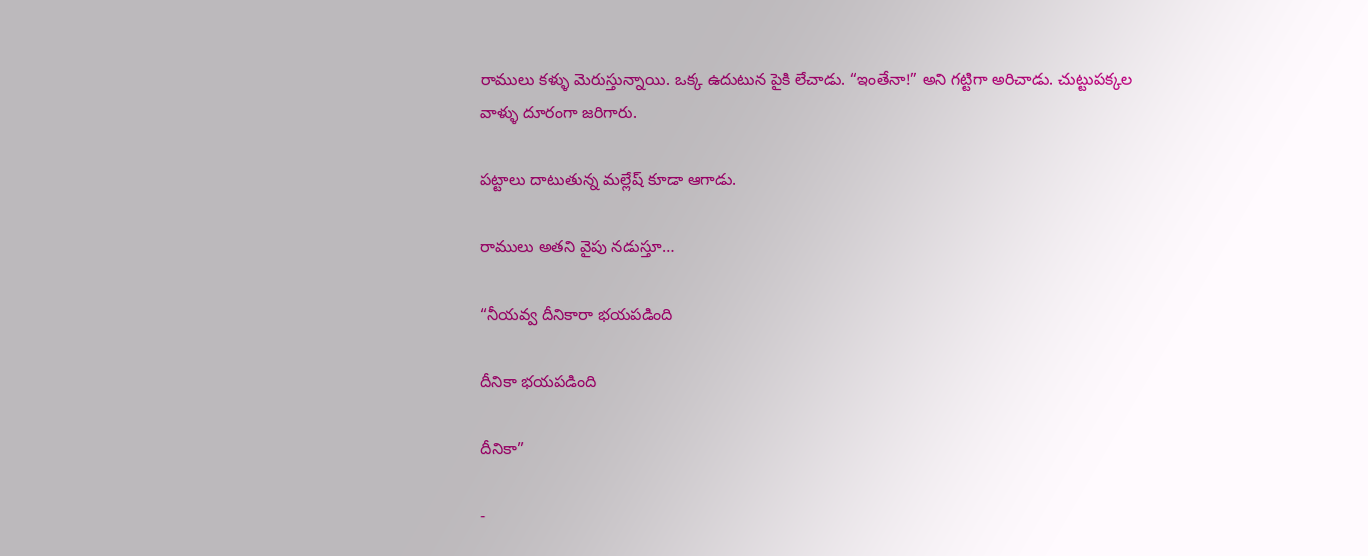రాములు కళ్ళు మెరుస్తున్నాయి. ఒక్క ఉదుటున పైకి లేచాడు. “ఇంతేనా!” అని గట్టిగా అరిచాడు. చుట్టుపక్కల వాళ్ళు దూరంగా జరిగారు.

పట్టాలు దాటుతున్న మల్లేష్ కూడా ఆగాడు.

రాములు అతని వైపు నడుస్తూ…

“నీయవ్వ దీనికారా భయపడింది

దీనికా భయపడింది

దీనికా”

-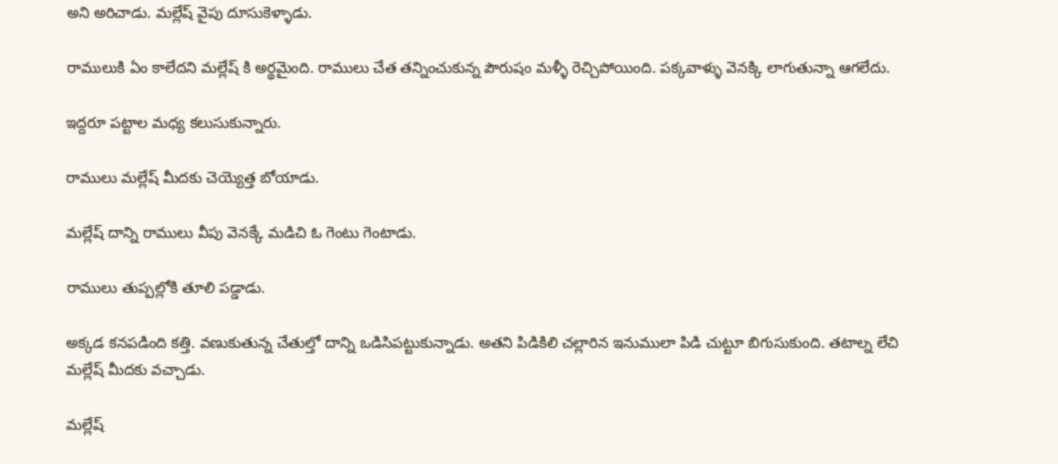అని అరిచాడు. మల్లేష్ వైపు దూసుకెళ్ళాడు.

రాములుకి ఏం కాలేదని మల్లేష్ కి అర్థమైంది. రాములు చేత తన్నించుకున్న పౌరుషం మళ్ళీ రెచ్చిపోయింది. పక్కవాళ్ళు వెనక్కి లాగుతున్నా ఆగలేదు.

ఇద్దరూ పట్టాల మధ్య కలుసుకున్నారు.

రాములు మల్లేష్ మీదకు చెయ్యెత్త బోయాడు.

మల్లేష్ దాన్ని రాములు వీపు వెనక్కే మడిచి ఓ గెంటు గెంటాడు.

రాములు తుప్పల్లోకి తూలి పడ్డాడు.

అక్కడ కనపడింది కత్తి. వణుకుతున్న చేతుల్తో దాన్ని ఒడిసిపట్టుకున్నాడు. అతని పిడికిలి చల్లారిన ఇనుములా పిడి చుట్టూ బిగుసుకుంది. తటాల్న లేచి మల్లేష్ మీదకు వచ్చాడు.

మల్లేష్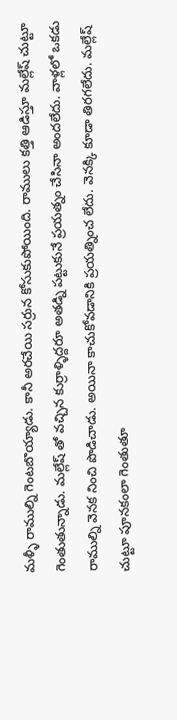మళ్ళీ రాముల్ని గెంటబొయ్యాడు. కానీ అరచేయి సర్రున కోసుకుపోయింది. రాములు కత్తి ఆడిస్తూ మల్లేష్ చుట్టూ గెంతుతున్నాడు. మల్లేష్ తో వచ్చిన కుర్రాళ్ళిద్దరూ అతడ్ని పట్టుకునే ప్రయత్నం చేసినా అందలేదు. వాళ్లలో ఒకడు రాముల్ని వెనక నించి పొడిచాడు. అయినా కాచుకోవడానికి ప్రయత్నించ లేదు. వెనక్కి కూడా తిరగలేదు. మల్లేష్ చుట్టూ పూనకంలా గెంతుతూ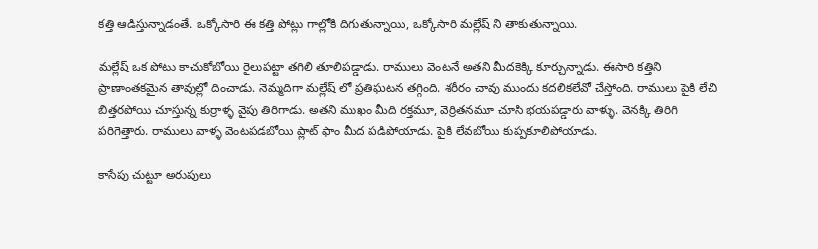కత్తి ఆడిస్తున్నాడంతే. ఒక్కోసారి ఈ కత్తి పోట్లు గాల్లోకి దిగుతున్నాయి, ఒక్కోసారి మల్లేష్ ని తాకుతున్నాయి.

మల్లేష్ ఒక పోటు కాచుకోబోయి రైలుపట్టా తగిలి తూలిపడ్డాడు. రాములు వెంటనే అతని మీదకెక్కి కూర్చున్నాడు. ఈసారి కత్తిని ప్రాణాంతకమైన తావుల్లో దించాడు. నెమ్మదిగా మల్లేష్ లో ప్రతిఘటన తగ్గింది. శరీరం చావు ముందు కదలికలేవో చేస్తోంది. రాములు పైకి లేచి బిత్తరపోయి చూస్తున్న కుర్రాళ్ళ వైపు తిరిగాడు. అతని ముఖం మీది రక్తమూ, వెర్రితనమూ చూసి భయపడ్డారు వాళ్ళు. వెనక్కి తిరిగి పరిగెత్తారు. రాములు వాళ్ళ వెంటపడబోయి ప్లాట్ ఫాం మీద పడిపోయాడు. పైకి లేవబోయి కుప్పకూలిపోయాడు.

కాసేపు చుట్టూ అరుపులు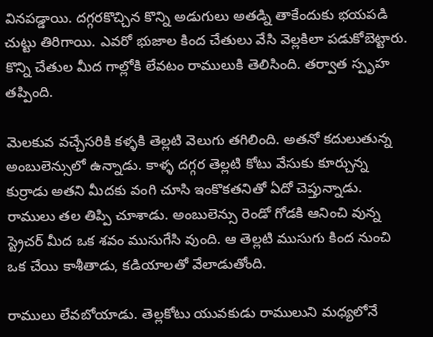వినపడ్డాయి. దగ్గరకొచ్చిన కొన్ని అడుగులు అతడ్ని తాకేందుకు భయపడి చుట్టు తిరిగాయి. ఎవరో భుజాల కింద చేతులు వేసి వెల్లకిలా పడుకోబెట్టారు. కొన్ని చేతుల మీద గాల్లోకి లేవటం రాములుకి తెలిసింది. తర్వాత స్పృహ తప్పింది.

మెలకువ వచ్చేసరికి కళ్ళకి తెల్లటి వెలుగు తగిలింది. అతనో కదులుతున్న అంబులెన్సులో ఉన్నాడు. కాళ్ళ దగ్గర తెల్లటి కోటు వేసుకు కూర్చున్న కుర్రాడు అతని మీదకు వంగి చూసి ఇంకొకతనితో ఏదో చెప్తున్నాడు. రాములు తల తిప్పి చూశాడు. అంబులెన్సు రెండో గోడకి ఆనించి వున్న స్ట్రెచర్ మీద ఒక శవం ముసుగేసి వుంది. ఆ తెల్లటి ముసుగు కింద నుంచి ఒక చేయి కాశీతాడు, కడియాలతో వేలాడుతోంది.

రాములు లేవబోయాడు. తెల్లకోటు యువకుడు రాములుని మధ్యలోనే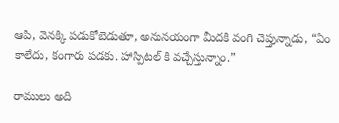ఆపి, వెనక్కి పడుకోబెడుతూ, అనునయంగా మీదకి వంగి చెప్తున్నాడు, “ఏం కాలేదు, కంగారు పడకు. హాస్పిటల్ కి వచ్చేస్తున్నాం.”

రాములు అది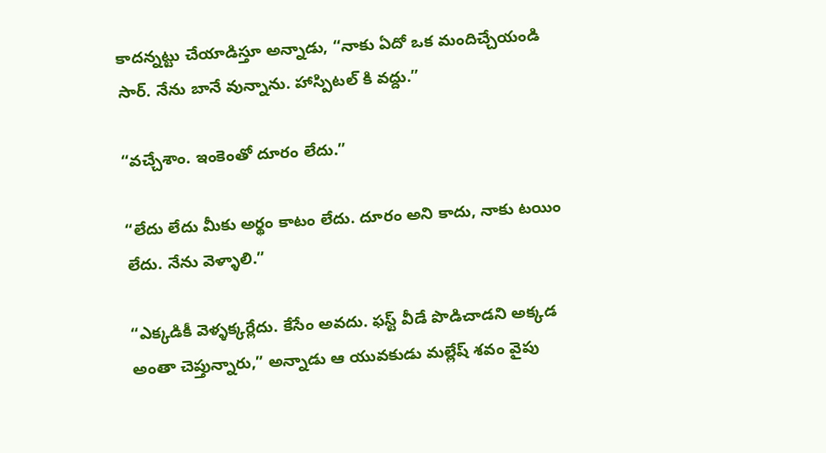కాదన్నట్టు చేయాడిస్తూ అన్నాడు, “నాకు ఏదో ఒక మందిచ్చేయండి సార్. నేను బానే వున్నాను. హాస్పిటల్ కి వద్దు.”

“వచ్చేశాం. ఇంకెంతో దూరం లేదు.”

“లేదు లేదు మీకు అర్థం కాటం లేదు. దూరం అని కాదు, నాకు టయిం లేదు. నేను వెళ్ళాలి.”

“ఎక్కడికీ వెళ్ళక్కర్లేదు. కేసేం అవదు. ఫస్ట్ వీడే పొడిచాడని అక్కడ అంతా చెప్తున్నారు,” అన్నాడు ఆ యువకుడు మల్లేష్ శవం వైపు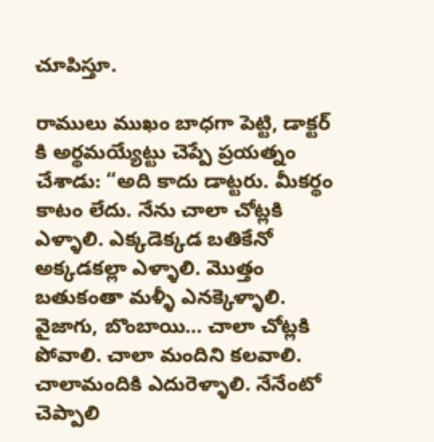చూపిస్తూ.

రాములు ముఖం బాధగా పెట్టి, డాక్టర్ కి అర్థమయ్యేట్టు చెప్పే ప్రయత్నం చేశాడు: “అది కాదు డాట్టరు. మీకర్థం కాటం లేదు. నేను చాలా చోట్లకి ఎళ్ళాలి. ఎక్కడెక్కడ బతికేనో అక్కడకల్లా ఎళ్ళాలి. మొత్తం బతుకంతా మళ్ళీ ఎనక్కెళ్ళాలి. వైజాగు, బొంబాయి… చాలా చోట్లకి పోవాలి. చాలా మందిని కలవాలి. చాలామందికి ఎదురెళ్ళాలి. నేనేంటో చెప్పాలి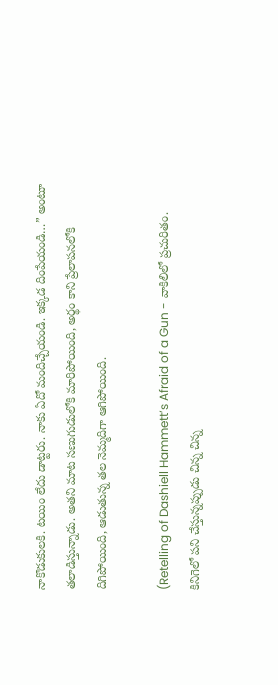నాకొడుకులకి. టయిం లేదు డాట్టరు. నాకు ఏదో మందిచ్చేయండి. ఇక్కడ దింపేయండి…” అంటూ తలాడిస్తున్నాడు. అతని మాట సణుగుడులోకి మారిపోయింది, అర్థం కాని ప్రేలాపనలోకి దిగిపోయింది, ఆడుతున్న తల నెమ్మదిగా ఆగిపోయింది.

(Retelling of Dashiell Hammett’s Afraid of a Gun - వాకిలిలో ప్రచురితం. కినిగెలో పని చేస్తున్నప్పుడు చిన్న చిన్న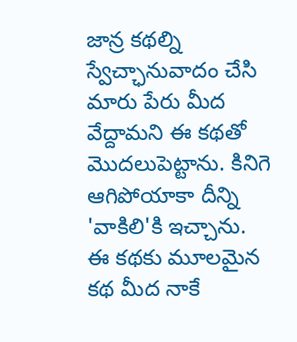జాన్ర కథల్ని స్వేచ్ఛానువాదం చేసి మారు పేరు మీద వేద్దామని ఈ కథతో మొదలుపెట్టాను. కినిగె ఆగిపోయాకా దీన్ని 'వాకిలి'కి ఇచ్చాను. ఈ కథకు మూలమైన కథ మీద నాకే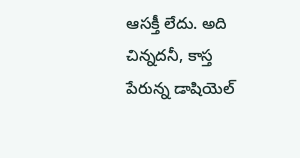ఆసక్తీ లేదు. అది చిన్నదనీ, కాస్త పేరున్న డాషియెల్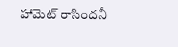హామెట్ రాసిందనీ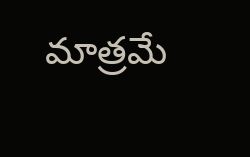మాత్రమే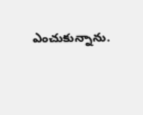ఎంచుకున్నాను.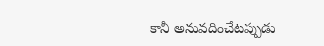కానీ అనువదించేటప్పుడు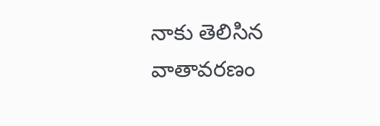నాకు తెలిసిన వాతావరణం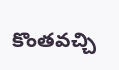కొంతవచ్చి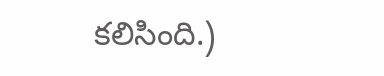కలిసింది.)